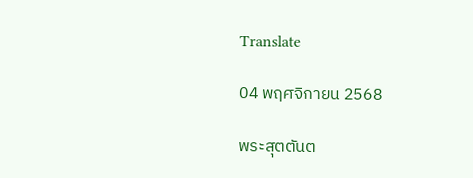Translate

04 พฤศจิกายน 2568

พระสุตตันต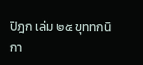ปิฎก เล่ม ๒๕ ขุททกนิกา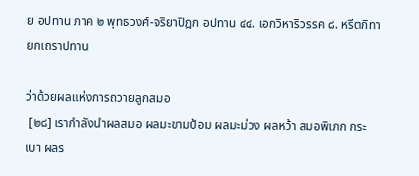ย อปทาน ภาค ๒ พุทธวงศ์-จริยาปิฎก อปทาน ๔๔. เอกวิหาริวรรค ๘. หรีตกิทายกเถราปทาน

ว่าด้วยผลแห่งการถวายลูกสมอ
 [๒๘] เรากำลังนำผลสมอ ผลมะขามป้อม ผลมะม่วง ผลหว้า สมอพิเภก กระเบา ผลร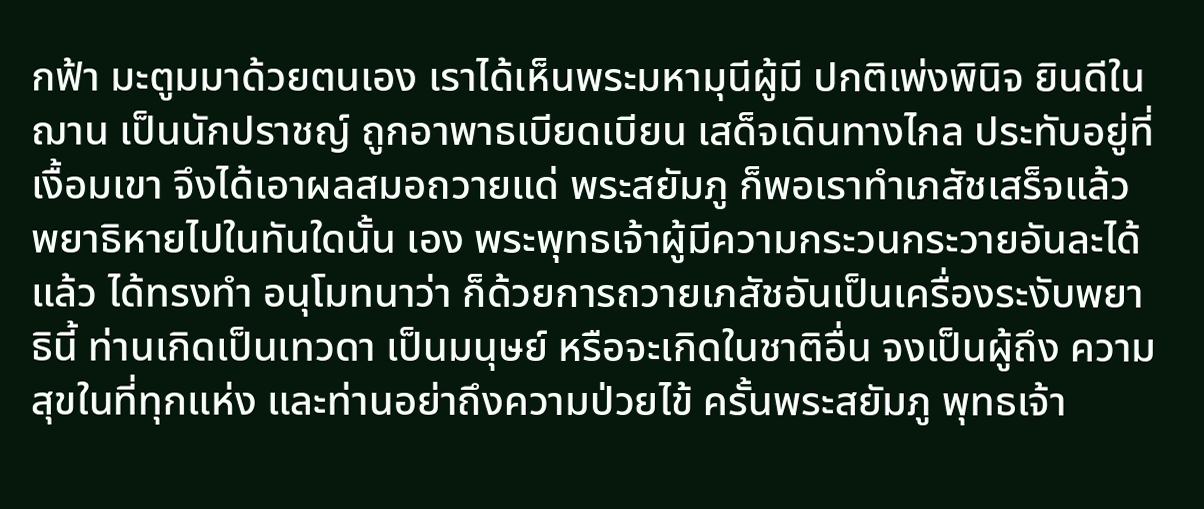กฟ้า มะตูมมาด้วยตนเอง เราได้เห็นพระมหามุนีผู้มี ปกติเพ่งพินิจ ยินดีในฌาน เป็นนักปราชญ์ ถูกอาพาธเบียดเบียน เสด็จเดินทางไกล ประทับอยู่ที่เงื้อมเขา จึงได้เอาผลสมอถวายแด่ พระสยัมภู ก็พอเราทำเภสัชเสร็จแล้ว พยาธิหายไปในทันใดนั้น เอง พระพุทธเจ้าผู้มีความกระวนกระวายอันละได้แล้ว ได้ทรงทำ อนุโมทนาว่า ก็ด้วยการถวายเภสัชอันเป็นเครื่องระงับพยาธินี้ ท่านเกิดเป็นเทวดา เป็นมนุษย์ หรือจะเกิดในชาติอื่น จงเป็นผู้ถึง ความสุขในที่ทุกแห่ง และท่านอย่าถึงความป่วยไข้ ครั้นพระสยัมภู พุทธเจ้า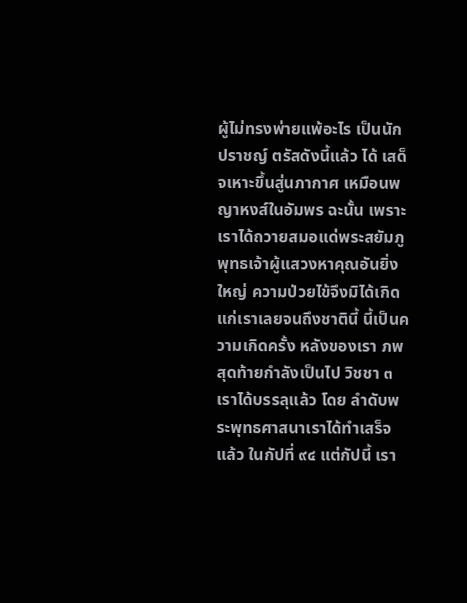ผู้ไม่ทรงพ่ายแพ้อะไร เป็นนักปราชญ์ ตรัสดังนี้แล้ว ได้ เสด็จเหาะขึ้นสู่นภากาศ เหมือนพญาหงส์ในอัมพร ฉะนั้น เพราะเราได้ถวายสมอแด่พระสยัมภูพุทธเจ้าผู้แสวงหาคุณอันยิ่งใหญ่ ความป่วยไข้จึงมิได้เกิดแก่เราเลยจนถึงชาตินี้ นี้เป็นความเกิดครั้ง หลังของเรา ภพสุดท้ายกำลังเป็นไป วิชชา ๓ เราได้บรรลุแล้ว โดย ลำดับพระพุทธศาสนาเราได้ทำเสร็จแล้ว ในกัปที่ ๙๔ แต่กัปนี้ เรา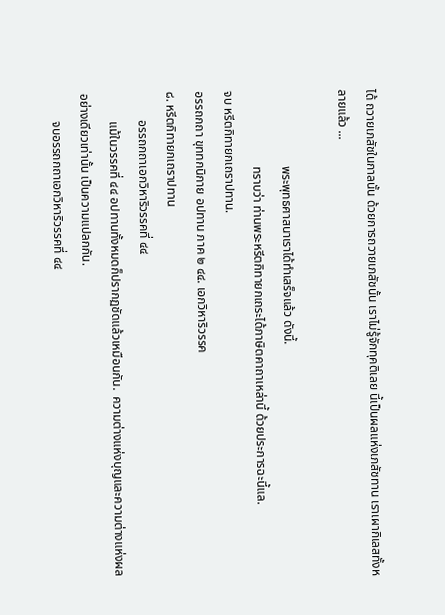ได้ ถวายเภสัชในกาลนั้น ด้วยการถวายเภสัชนั้น เราไม่รู้จักทุคติเลย นี้เป็นผลแห่งเภสัชทาน เราเผากิเลสทั้งหลายแล้ว ...

                        พระพุทธศาสนาเราได้ทำเสร็จแล้ว ดังนี้.
                        ทราบว่า ท่านพระหรีตกิทายกเถระได้ภาษิตคาถาเหล่านี้ ด้วยประการฉะนี้แล.
จบ หรีตกิทายกเถราปทาน.
อรรถกถา ขุททกนิกาย อปทาน ภาค ๒ ๔๔. เอกวิหาริวรรค
๘. หรีตกิทายกเถราปทาน
         อรรถกถาเอกวิหาริวรรคที่ ๔๔
         แม้ในวรรคที่ ๔๔ อปทานทั้งหมดก็ปรากฏชัดแล้วเหมือนกัน.  ความต่างแห่งบุญและความต่างแห่งผลอย่างเดียวเท่านั้น เป็นความแปลกกัน.
         จบอรรถกถาเอกวิหาริวรรคที่ ๔๔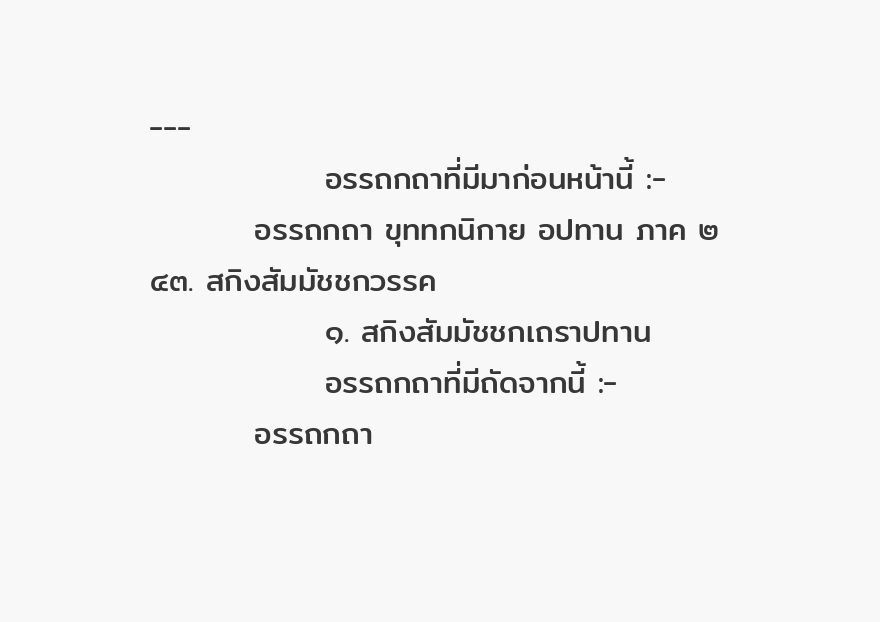---
               อรรถกถาที่มีมาก่อนหน้านี้ :-
         อรรถกถา ขุททกนิกาย อปทาน ภาค ๒ ๔๓. สกิงสัมมัชชกวรรค
               ๑. สกิงสัมมัชชกเถราปทาน
               อรรถกถาที่มีถัดจากนี้ :-
         อรรถกถา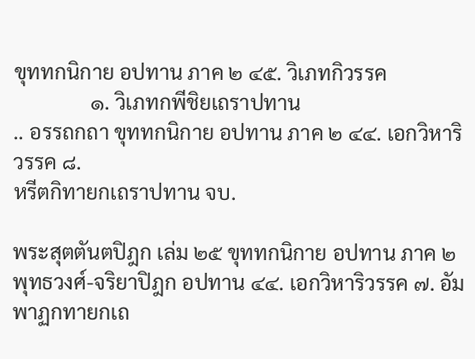ขุททกนิกาย อปทาน ภาค ๒ ๔๕. วิเภทกิวรรค
               ๑. วิเภทกพีชิยเถราปทาน
.. อรรถกถา ขุททกนิกาย อปทาน ภาค ๒ ๔๔. เอกวิหาริวรรค ๘.
หรีตกิทายกเถราปทาน จบ.

พระสุตตันตปิฎก เล่ม ๒๕ ขุททกนิกาย อปทาน ภาค ๒ พุทธวงศ์-จริยาปิฎก อปทาน ๔๔. เอกวิหาริวรรค ๗. อัมพาฏกทายกเถ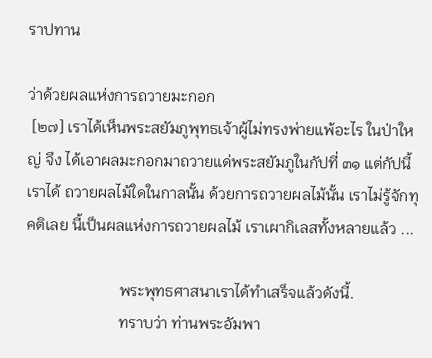ราปทาน

ว่าด้วยผลแห่งการถวายมะกอก
 [๒๗] เราได้เห็นพระสยัมภูพุทธเจ้าผู้ไม่ทรงพ่ายแพ้อะไร ในป่าใหญ่ จึง ได้เอาผลมะกอกมาถวายแด่พระสยัมภูในกัปที่ ๓๑ แต่กัปนี้ เราได้ ถวายผลไม้ใดในกาลนั้น ด้วยการถวายผลไม้นั้น เราไม่รู้จักทุคติเลย นี้เป็นผลแห่งการถวายผลไม้ เราเผากิเลสทั้งหลายแล้ว ...

                        พระพุทธศาสนาเราได้ทำเสร็จแล้วดังนี้.
                        ทราบว่า ท่านพระอัมพา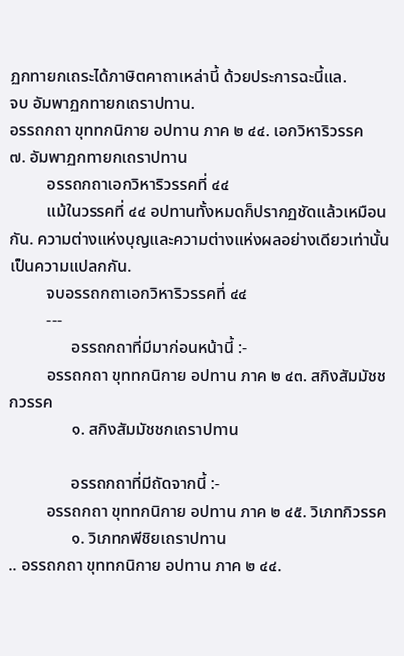ฏกทายกเถระได้ภาษิตคาถาเหล่านี้ ด้วยประการฉะนี้แล.
จบ อัมพาฏกทายกเถราปทาน.
อรรถกถา ขุททกนิกาย อปทาน ภาค ๒ ๔๔. เอกวิหาริวรรค
๗. อัมพาฏกทายกเถราปทาน
         อรรถกถาเอกวิหาริวรรคที่ ๔๔
         แม้ในวรรคที่ ๔๔ อปทานทั้งหมดก็ปรากฏชัดแล้วเหมือนกัน. ความต่างแห่งบุญและความต่างแห่งผลอย่างเดียวเท่านั้น เป็นความแปลกกัน.
         จบอรรถกถาเอกวิหาริวรรคที่ ๔๔
         ---
               อรรถกถาที่มีมาก่อนหน้านี้ :-
         อรรถกถา ขุททกนิกาย อปทาน ภาค ๒ ๔๓. สกิงสัมมัชชกวรรค
               ๑. สกิงสัมมัชชกเถราปทาน

               อรรถกถาที่มีถัดจากนี้ :-
         อรรถกถา ขุททกนิกาย อปทาน ภาค ๒ ๔๕. วิเภทกิวรรค
               ๑. วิเภทกพีชิยเถราปทาน
.. อรรถกถา ขุททกนิกาย อปทาน ภาค ๒ ๔๔.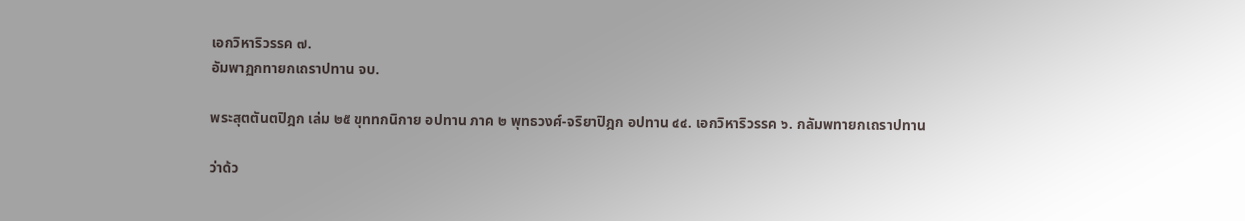เอกวิหาริวรรค ๗.
อัมพาฏกทายกเถราปทาน จบ.

พระสุตตันตปิฎก เล่ม ๒๕ ขุททกนิกาย อปทาน ภาค ๒ พุทธวงศ์-จริยาปิฎก อปทาน ๔๔. เอกวิหาริวรรค ๖. กลัมพทายกเถราปทาน

ว่าด้ว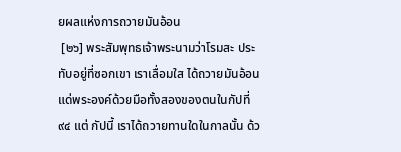ยผลแห่งการถวายมันอ้อน
 [๒๖] พระสัมพุทธเจ้าพระนามว่าโรมสะ ประทับอยู่ที่ซอกเขา เราเลื่อมใส ได้ถวายมันอ้อนแด่พระองค์ด้วยมือทั้งสองของตนในกัปที่ ๙๔ แต่ กัปนี้ เราได้ถวายทานใดในกาลนั้น ด้ว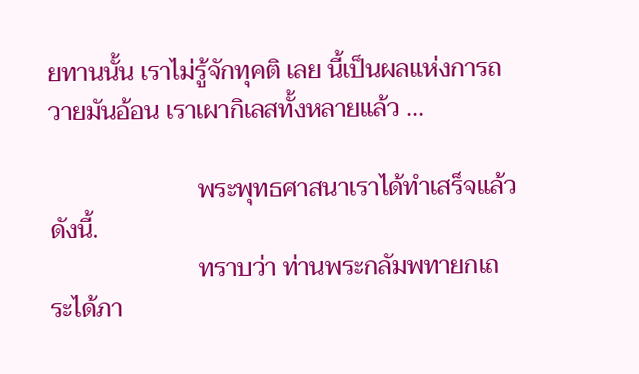ยทานนั้น เราไม่รู้จักทุคติ เลย นี้เป็นผลแห่งการถวายมันอ้อน เราเผากิเลสทั้งหลายแล้ว ...

                        พระพุทธศาสนาเราได้ทำเสร็จแล้วดังนี้.
                        ทราบว่า ท่านพระกลัมพทายกเถระได้ภา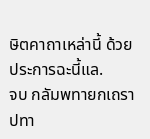ษิตคาถาเหล่านี้ ด้วยประการฉะนี้แล.
จบ กลัมพทายกเถราปทา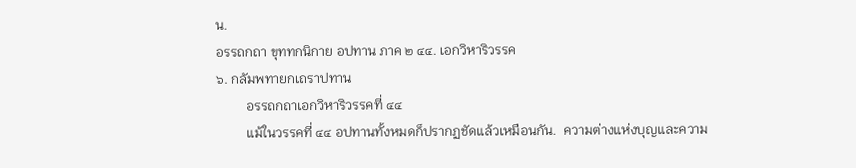น.
อรรถกถา ขุททกนิกาย อปทาน ภาค ๒ ๔๔. เอกวิหาริวรรค
๖. กลัมพทายกเถราปทาน
         อรรถกถาเอกวิหาริวรรคที่ ๔๔
         แม้ในวรรคที่ ๔๔ อปทานทั้งหมดก็ปรากฏชัดแล้วเหมือนกัน.  ความต่างแห่งบุญและความ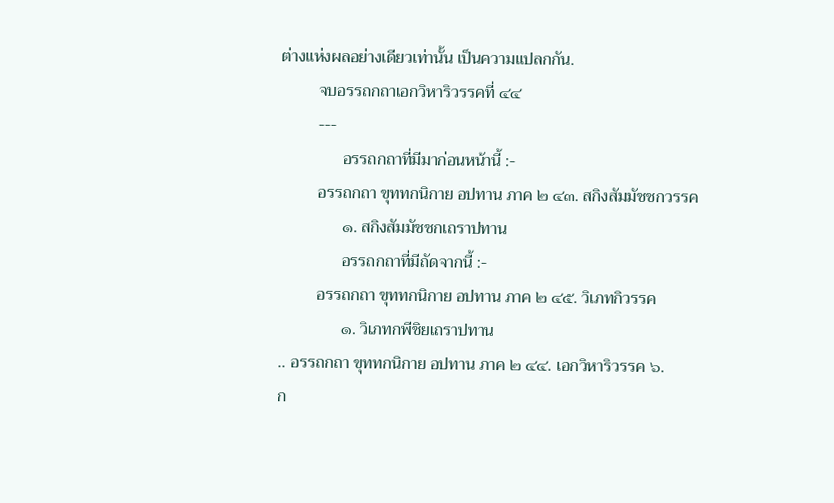ต่างแห่งผลอย่างเดียวเท่านั้น เป็นความแปลกกัน.
         จบอรรถกถาเอกวิหาริวรรคที่ ๔๔
         ---
               อรรถกถาที่มีมาก่อนหน้านี้ :-
         อรรถกถา ขุททกนิกาย อปทาน ภาค ๒ ๔๓. สกิงสัมมัชชกวรรค
               ๑. สกิงสัมมัชชกเถราปทาน
               อรรถกถาที่มีถัดจากนี้ :-
         อรรถกถา ขุททกนิกาย อปทาน ภาค ๒ ๔๕. วิเภทกิวรรค
               ๑. วิเภทกพีชิยเถราปทาน
.. อรรถกถา ขุททกนิกาย อปทาน ภาค ๒ ๔๔. เอกวิหาริวรรค ๖.
ก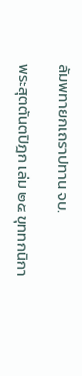ลัมพทายกเถราปทาน จบ.

พระสุตตันตปิฎก เล่ม ๒๕ ขุททกนิกา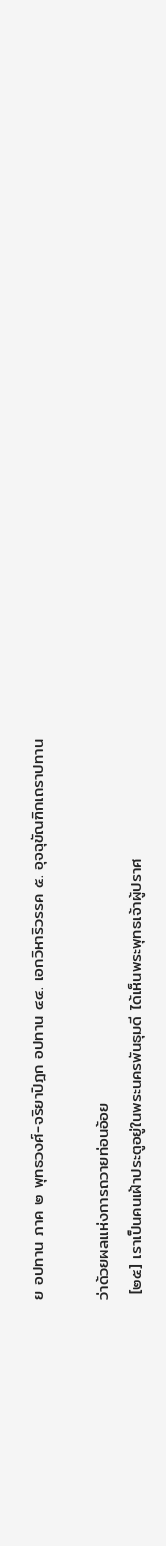ย อปทาน ภาค ๒ พุทธวงศ์-จริยาปิฎก อปทาน ๔๔. เอกวิหาริวรรค ๕. อุจฉุขัณฑิกเถราปทาน

ว่าด้วยผลแห่งการถวายท่อนอ้อย
 [๒๕] เราเป็นคนเฝ้าประตูอยู่ในพระนครพันธุมดี ได้เห็นพระพุทธเจ้าผู้ปราศ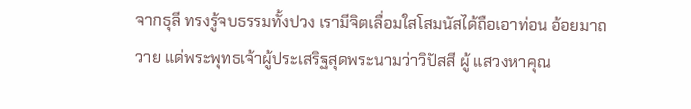จากธุลี ทรงรู้จบธรรมทั้งปวง เรามีจิตเลื่อมใสโสมนัสได้ถือเอาท่อน อ้อยมาถวาย แด่พระพุทธเจ้าผู้ประเสริฐสุดพระนามว่าวิปัสสี ผู้ แสวงหาคุณ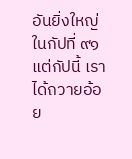อันยิ่งใหญ่ ในกัปที่ ๙๑ แต่กัปนี้ เราได้ถวายอ้อย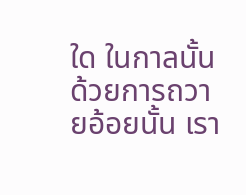ใด ในกาลนั้น ด้วยการถวายอ้อยนั้น เรา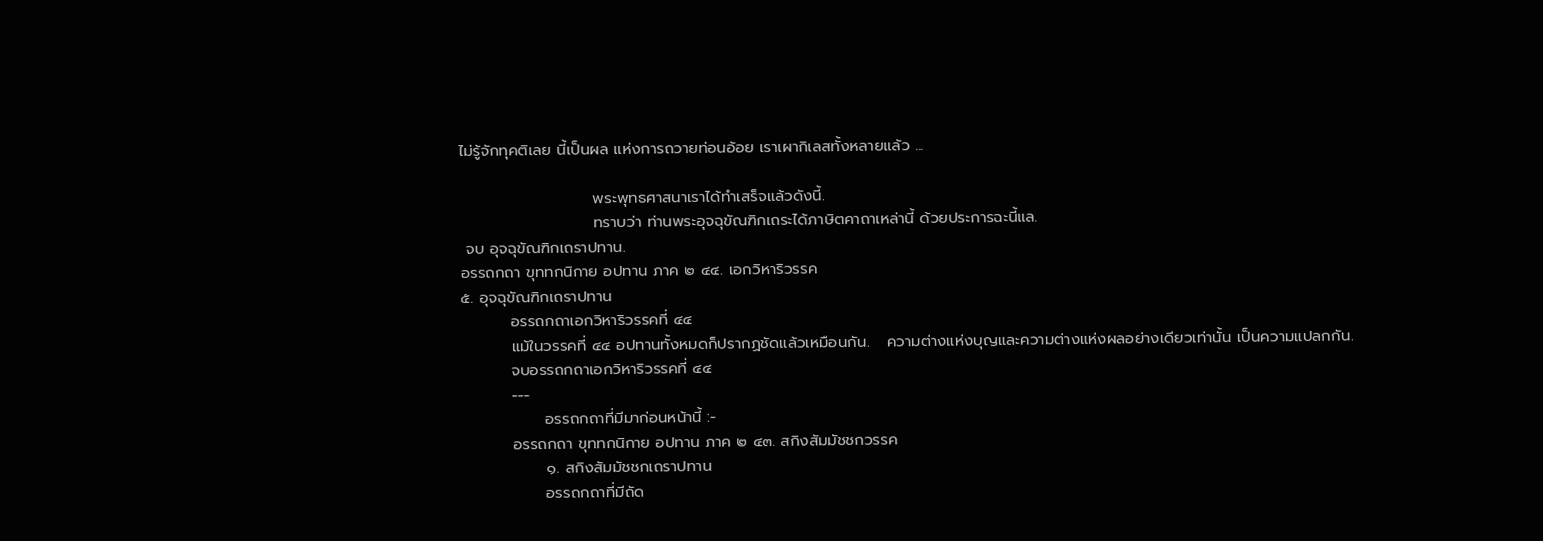ไม่รู้จักทุคติเลย นี้เป็นผล แห่งการถวายท่อนอ้อย เราเผากิเลสทั้งหลายแล้ว ...

                        พระพุทธศาสนาเราได้ทำเสร็จแล้วดังนี้.
                        ทราบว่า ท่านพระอุจฉุขัณฑิกเถระได้ภาษิตคาถาเหล่านี้ ด้วยประการฉะนี้แล.
 จบ อุจฉุขัณฑิกเถราปทาน.
อรรถกถา ขุททกนิกาย อปทาน ภาค ๒ ๔๔. เอกวิหาริวรรค
๕. อุจฉุขัณฑิกเถราปทาน
         อรรถกถาเอกวิหาริวรรคที่ ๔๔
         แม้ในวรรคที่ ๔๔ อปทานทั้งหมดก็ปรากฏชัดแล้วเหมือนกัน.   ความต่างแห่งบุญและความต่างแห่งผลอย่างเดียวเท่านั้น เป็นความแปลกกัน.
         จบอรรถกถาเอกวิหาริวรรคที่ ๔๔
         ---
               อรรถกถาที่มีมาก่อนหน้านี้ :-
         อรรถกถา ขุททกนิกาย อปทาน ภาค ๒ ๔๓. สกิงสัมมัชชกวรรค
               ๑. สกิงสัมมัชชกเถราปทาน
               อรรถกถาที่มีถัด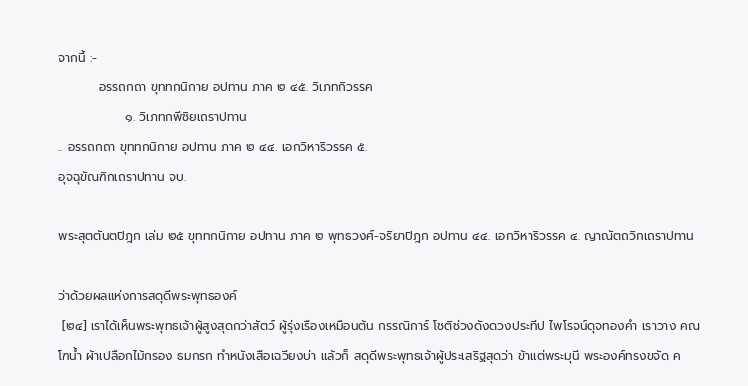จากนี้ :-
         อรรถกถา ขุททกนิกาย อปทาน ภาค ๒ ๔๕. วิเภทกิวรรค
               ๑. วิเภทกพีชิยเถราปทาน
.. อรรถกถา ขุททกนิกาย อปทาน ภาค ๒ ๔๔. เอกวิหาริวรรค ๕.
อุจฉุขัณฑิกเถราปทาน จบ.

พระสุตตันตปิฎก เล่ม ๒๕ ขุททกนิกาย อปทาน ภาค ๒ พุทธวงศ์-จริยาปิฎก อปทาน ๔๔. เอกวิหาริวรรค ๔. ญาณัตถวิกเถราปทาน

ว่าด้วยผลแห่งการสดุดีพระพุทธองค์
 [๒๔] เราได้เห็นพระพุทธเจ้าผู้สูงสุดกว่าสัตว์ ผู้รุ่งเรืองเหมือนต้น กรรณิการ์ โชติช่วงดังดวงประทีป ไพโรจน์ดุจทองคำ เราวาง คณโฑน้ำ ผ้าเปลือกไม้กรอง ธมกรก ทำหนังเสือเฉวียงบ่า แล้วก็ สดุดีพระพุทธเจ้าผู้ประเสริฐสุดว่า ข้าแต่พระมุนี พระองค์ทรงขจัด ค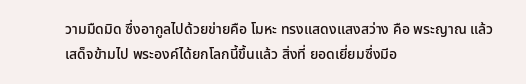วามมืดมิด ซึ่งอากูลไปด้วยข่ายคือ โมหะ ทรงแสดงแสงสว่าง คือ พระญาณ แล้วเสด็จข้ามไป พระองค์ได้ยกโลกนี้ขึ้นแล้ว สิ่งที่ ยอดเยี่ยมซึ่งมีอ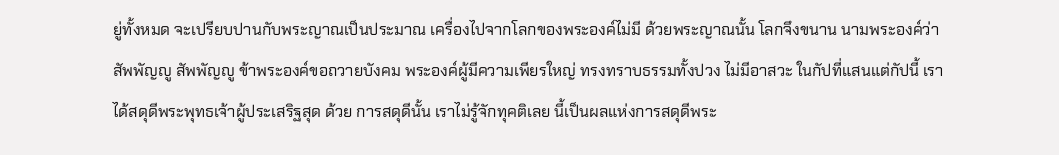ยู่ทั้งหมด จะเปรียบปานกับพระญาณเป็นประมาณ เครื่องไปจากโลกของพระองค์ไม่มี ด้วยพระญาณนั้น โลกจึงขนาน นามพระองค์ว่าสัพพัญญู สัพพัญญู ข้าพระองค์ขอถวายบังคม พระองค์ผู้มีความเพียรใหญ่ ทรงทราบธรรมทั้งปวง ไม่มีอาสวะ ในกัปที่แสนแต่กัปนี้ เราได้สดุดีพระพุทธเจ้าผู้ประเสริฐสุด ด้วย การสดุดีนั้น เราไม่รู้จักทุคติเลย นี้เป็นผลแห่งการสดุดีพระ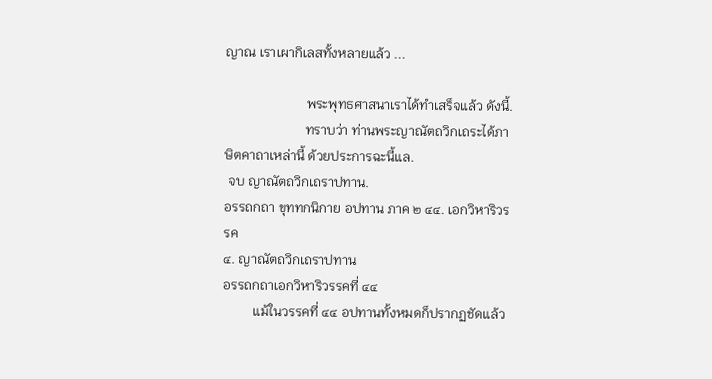ญาณ เราเผากิเลสทั้งหลายแล้ว ...

                        พระพุทธศาสนาเราได้ทำเสร็จแล้ว ดังนี้.
                        ทราบว่า ท่านพระญาณัตถวิกเถระได้ภาษิตคาถาเหล่านี้ ด้วยประการฉะนี้แล.
 จบ ญาณัตถวิกเถราปทาน.
อรรถกถา ขุททกนิกาย อปทาน ภาค ๒ ๔๔. เอกวิหาริวรรค
๔. ญาณัตถวิกเถราปทาน
อรรถกถาเอกวิหาริวรรคที่ ๔๔
         แม้ในวรรคที่ ๔๔ อปทานทั้งหมดก็ปรากฏชัดแล้ว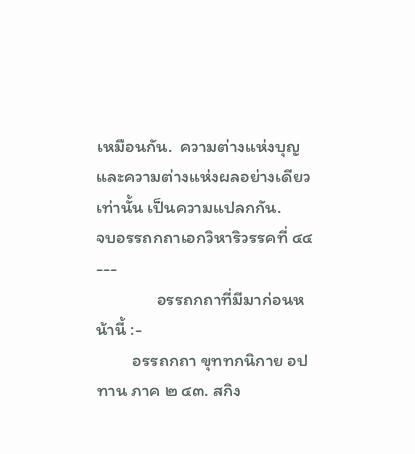เหมือนกัน.  ความต่างแห่งบุญและความต่างแห่งผลอย่างเดียวเท่านั้น เป็นความแปลกกัน.
จบอรรถกถาเอกวิหาริวรรคที่ ๔๔
---
               อรรถกถาที่มีมาก่อนหน้านี้ :-
         อรรถกถา ขุททกนิกาย อปทาน ภาค ๒ ๔๓. สกิง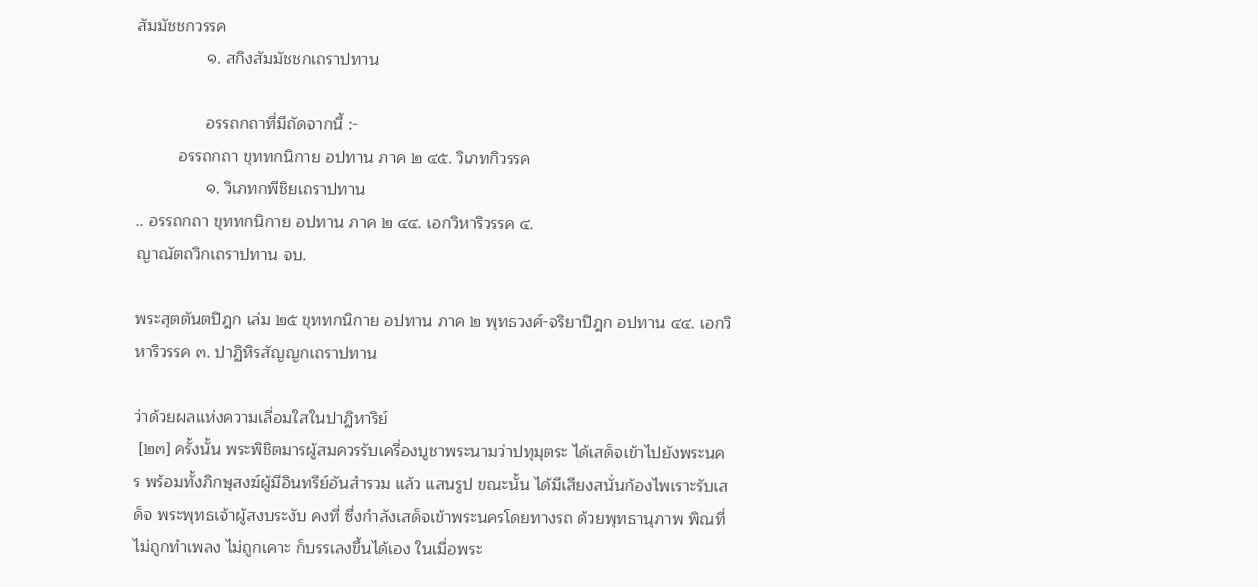สัมมัชชกวรรค
               ๑. สกิงสัมมัชชกเถราปทาน

               อรรถกถาที่มีถัดจากนี้ :-
         อรรถกถา ขุททกนิกาย อปทาน ภาค ๒ ๔๕. วิเภทกิวรรค
               ๑. วิเภทกพีชิยเถราปทาน
.. อรรถกถา ขุททกนิกาย อปทาน ภาค ๒ ๔๔. เอกวิหาริวรรค ๔.
ญาณัตถวิกเถราปทาน จบ.

พระสุตตันตปิฎก เล่ม ๒๕ ขุททกนิกาย อปทาน ภาค ๒ พุทธวงศ์-จริยาปิฎก อปทาน ๔๔. เอกวิหาริวรรค ๓. ปาฏิหิรสัญญกเถราปทาน

ว่าด้วยผลแห่งความเลื่อมใสในปาฏิหาริย์
 [๒๓] ครั้งนั้น พระพิชิตมารผู้สมควรรับเครื่องบูชาพระนามว่าปทุมุตระ ได้เสด็จเข้าไปยังพระนคร พร้อมทั้งภิกษุสงฆ์ผู้มีอินทรีย์อันสำรวม แล้ว แสนรูป ขณะนั้น ได้มีเสียงสนั่นก้องไพเราะรับเสด็จ พระพุทธเจ้าผู้สงบระงับ คงที่ ซึ่งกำลังเสด็จเข้าพระนครโดยทางรถ ด้วยพุทธานุภาพ พิณที่ไม่ถูกทำเพลง ไม่ถูกเคาะ ก็บรรเลงขึ้นได้เอง ในเมื่อพระ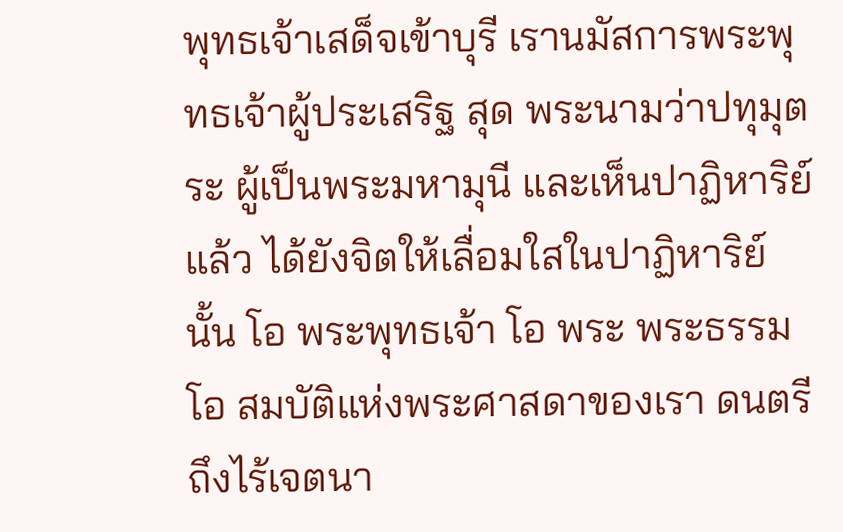พุทธเจ้าเสด็จเข้าบุรี เรานมัสการพระพุทธเจ้าผู้ประเสริฐ สุด พระนามว่าปทุมุตระ ผู้เป็นพระมหามุนี และเห็นปาฏิหาริย์แล้ว ได้ยังจิตให้เลื่อมใสในปาฏิหาริย์นั้น โอ พระพุทธเจ้า โอ พระ พระธรรม โอ สมบัติแห่งพระศาสดาของเรา ดนตรีถึงไร้เจตนา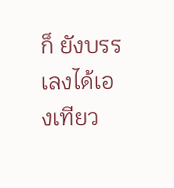ก็ ยังบรรเลงได้เองเทียว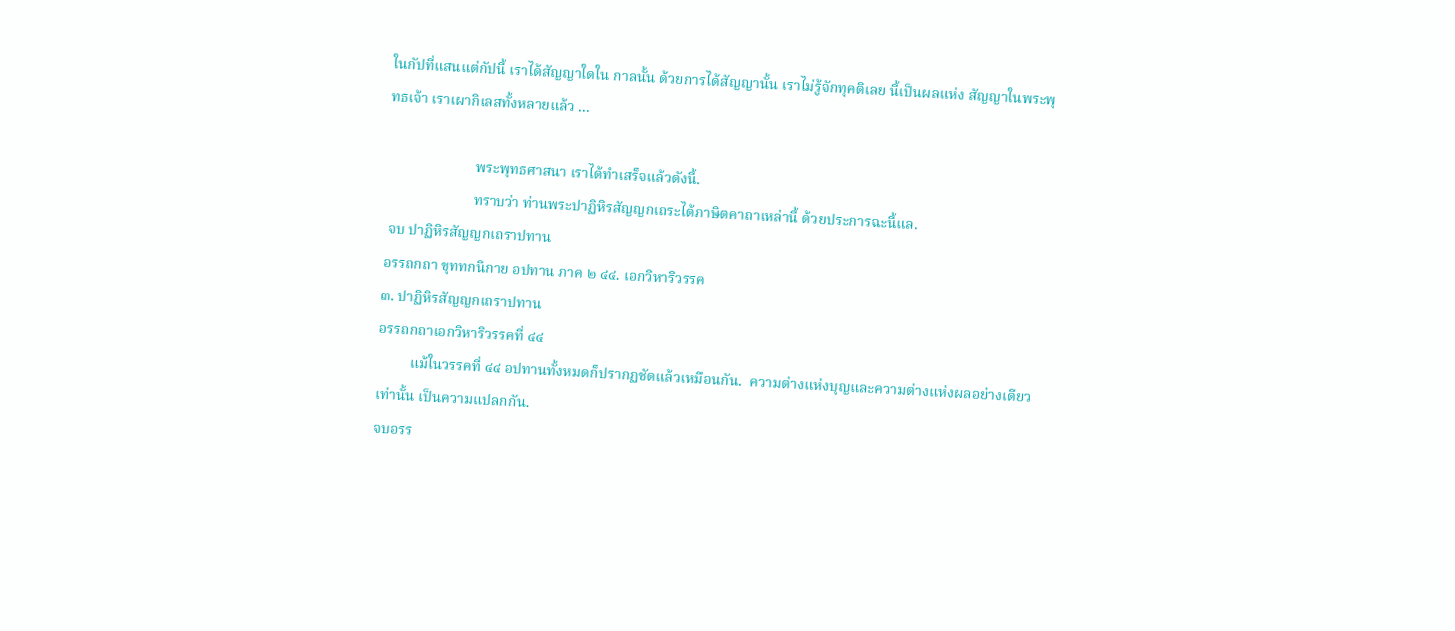ในกัปที่แสนแต่กัปนี้ เราได้สัญญาใดใน กาลนั้น ด้วยการได้สัญญานั้น เราไม่รู้จักทุคติเลย นี้เป็นผลแห่ง สัญญาในพระพุทธเจ้า เราเผากิเลสทั้งหลายแล้ว ...

                        พระพุทธศาสนา เราได้ทำเสร็จแล้วดังนี้.
                        ทราบว่า ท่านพระปาฏิหิรสัญญกเถระได้ภาษิตคาถาเหล่านี้ ด้วยประการฉะนี้แล.
 จบ ปาฏิหิรสัญญกเถราปทาน
อรรถกถา ขุททกนิกาย อปทาน ภาค ๒ ๔๔. เอกวิหาริวรรค
๓. ปาฏิหิรสัญญกเถราปทาน
อรรถกถาเอกวิหาริวรรคที่ ๔๔
         แม้ในวรรคที่ ๔๔ อปทานทั้งหมดก็ปรากฏชัดแล้วเหมือนกัน.  ความต่างแห่งบุญและความต่างแห่งผลอย่างเดียวเท่านั้น เป็นความแปลกกัน.
จบอรร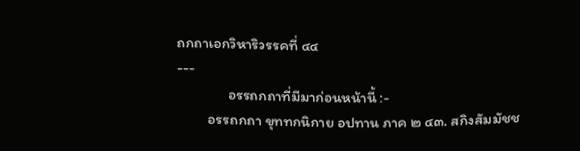ถกถาเอกวิหาริวรรคที่ ๔๔
---
               อรรถกถาที่มีมาก่อนหน้านี้ :-
         อรรถกถา ขุททกนิกาย อปทาน ภาค ๒ ๔๓. สกิงสัมมัชช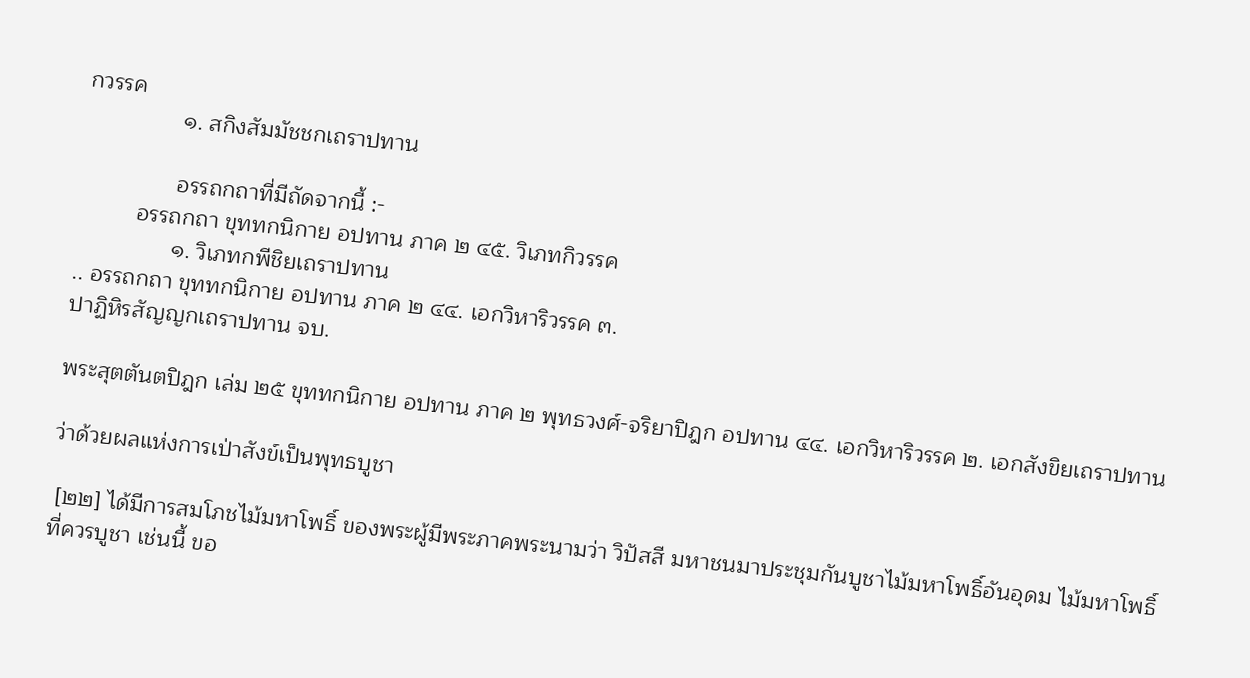กวรรค
               ๑. สกิงสัมมัชชกเถราปทาน

               อรรถกถาที่มีถัดจากนี้ :-
         อรรถกถา ขุททกนิกาย อปทาน ภาค ๒ ๔๕. วิเภทกิวรรค
               ๑. วิเภทกพีชิยเถราปทาน
.. อรรถกถา ขุททกนิกาย อปทาน ภาค ๒ ๔๔. เอกวิหาริวรรค ๓.
ปาฏิหิรสัญญกเถราปทาน จบ.

พระสุตตันตปิฎก เล่ม ๒๕ ขุททกนิกาย อปทาน ภาค ๒ พุทธวงศ์-จริยาปิฎก อปทาน ๔๔. เอกวิหาริวรรค ๒. เอกสังขิยเถราปทาน

ว่าด้วยผลแห่งการเป่าสังข์เป็นพุทธบูชา

 [๒๒] ได้มีการสมโภชไม้มหาโพธิ์ ของพระผู้มีพระภาคพระนามว่า วิปัสสี มหาชนมาประชุมกันบูชาไม้มหาโพธิ์อันอุดม ไม้มหาโพธิ์ที่ควรบูชา เช่นนี้ ขอ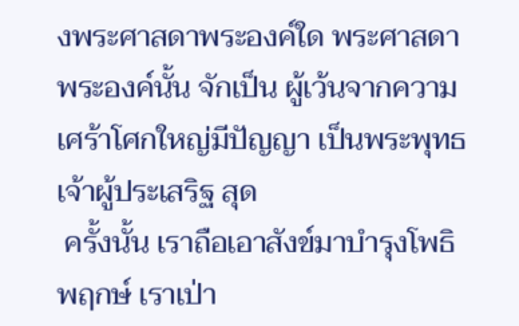งพระศาสดาพระองค์ใด พระศาสดาพระองค์นั้น จักเป็น ผู้เว้นจากความเศร้าโศกใหญ่มีปัญญา เป็นพระพุทธเจ้าผู้ประเสริฐ สุด
 ครั้งนั้น เราถือเอาสังข์มาบำรุงโพธิพฤกษ์ เราเป่า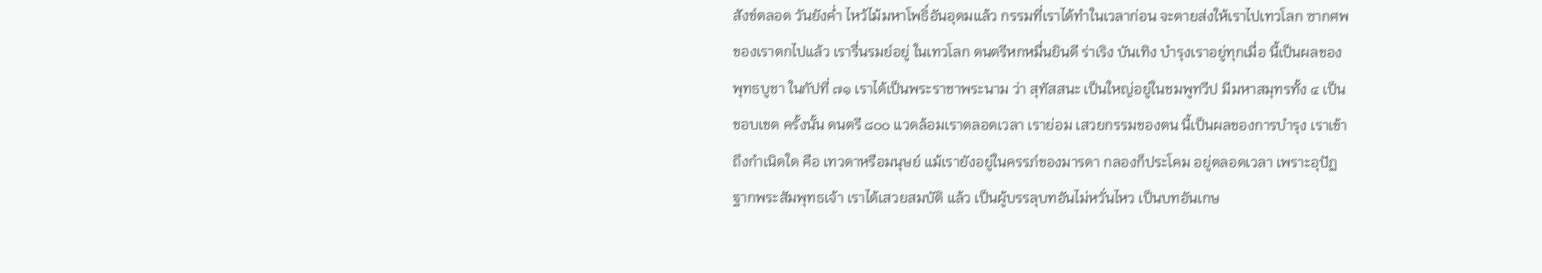สังข์ตลอด วันยังค่ำ ไหว้ไม้มหาโพธิ์อันอุดมแล้ว กรรมที่เราได้ทำในเวลาก่อน จะตายส่งให้เราไปเทวโลก ซากศพของเราตกไปแล้ว เรารื่นรมย์อยู่ ในเทวโลก ดนตรีหกหมื่นยินดี ร่าเริง บันเทิง บำรุงเราอยู่ทุกเมื่อ นี้เป็นผลของพุทธบูชา ในกัปที่ ๗๑ เราได้เป็นพระราชาพระนาม ว่า สุทัสสนะ เป็นใหญ่อยู่ในชมพูทวีป มีมหาสมุทรทั้ง ๔ เป็น ขอบเขต ครั้งนั้น ดนตรี ๘๐๐ แวดล้อมเราตลอดเวลา เราย่อม เสวยกรรมของตน นี้เป็นผลของการบำรุง เราเข้าถึงกำเนิดใด คือ เทวดาหรือมนุษย์ แม้เรายังอยู่ในครรภ์ของมารดา กลองก็ประโคม อยู่ตลอดเวลา เพราะอุปัฏฐากพระสัมพุทธเจ้า เราได้เสวยสมบัติ แล้ว เป็นผู้บรรลุบทอันไม่หวั่นไหว เป็นบทอันเกษ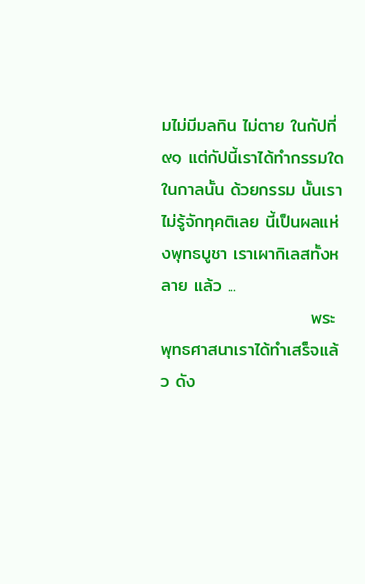มไม่มีมลทิน ไม่ตาย ในกัปที่ ๙๑ แต่กัปนี้เราได้ทำกรรมใดในกาลนั้น ด้วยกรรม นั้นเราไม่รู้จักทุคติเลย นี้เป็นผลแห่งพุทธบูชา เราเผากิเลสทั้งหลาย แล้ว ...
                        พระพุทธศาสนาเราได้ทำเสร็จแล้ว ดัง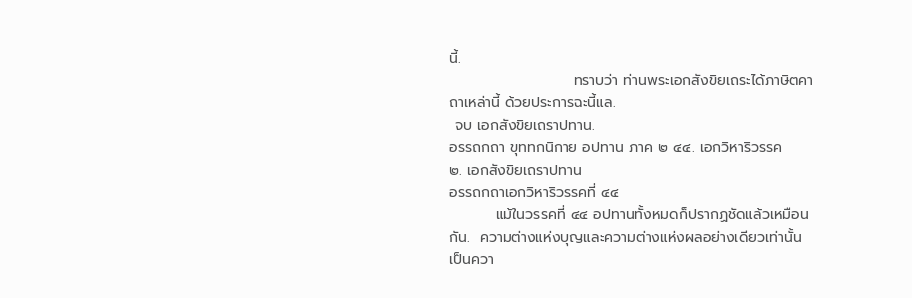นี้.
                        ทราบว่า ท่านพระเอกสังขิยเถระได้ภาษิตคาถาเหล่านี้ ด้วยประการฉะนี้แล.
 จบ เอกสังขิยเถราปทาน.
อรรถกถา ขุททกนิกาย อปทาน ภาค ๒ ๔๔. เอกวิหาริวรรค
๒. เอกสังขิยเถราปทาน
อรรถกถาเอกวิหาริวรรคที่ ๔๔
         แม้ในวรรคที่ ๔๔ อปทานทั้งหมดก็ปรากฏชัดแล้วเหมือนกัน.  ความต่างแห่งบุญและความต่างแห่งผลอย่างเดียวเท่านั้น เป็นควา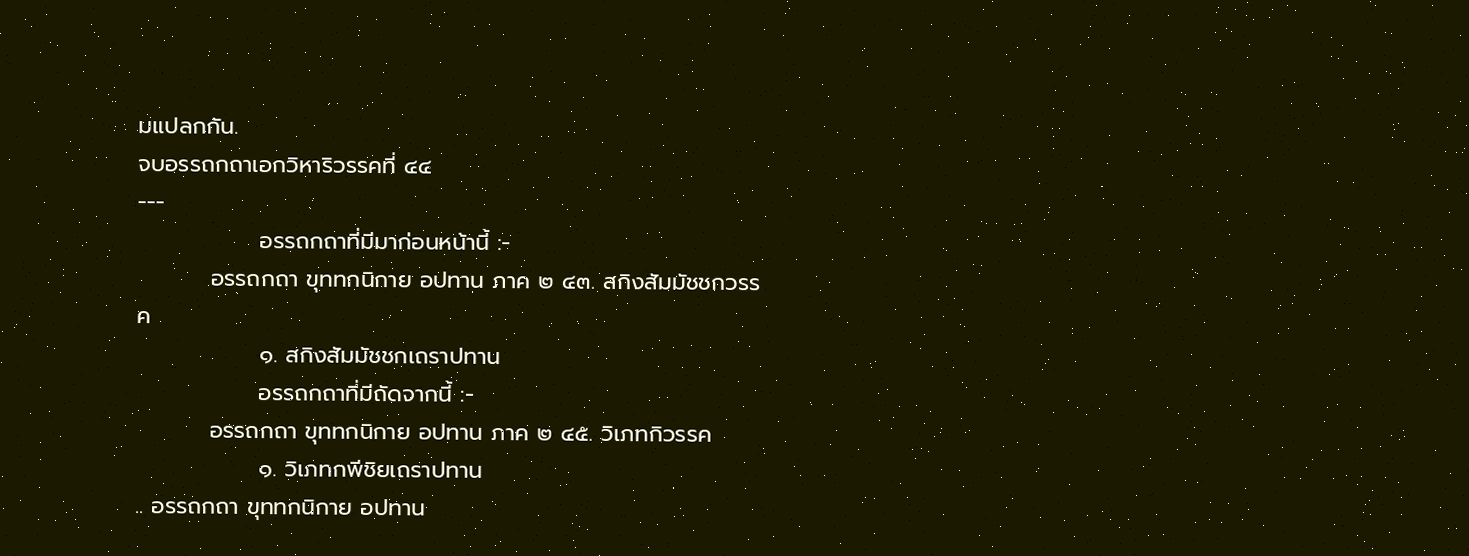มแปลกกัน.
จบอรรถกถาเอกวิหาริวรรคที่ ๔๔
---
               อรรถกถาที่มีมาก่อนหน้านี้ :-
         อรรถกถา ขุททกนิกาย อปทาน ภาค ๒ ๔๓. สกิงสัมมัชชกวรรค
               ๑. สกิงสัมมัชชกเถราปทาน
               อรรถกถาที่มีถัดจากนี้ :-
         อรรถกถา ขุททกนิกาย อปทาน ภาค ๒ ๔๕. วิเภทกิวรรค
               ๑. วิเภทกพีชิยเถราปทาน
.. อรรถกถา ขุททกนิกาย อปทาน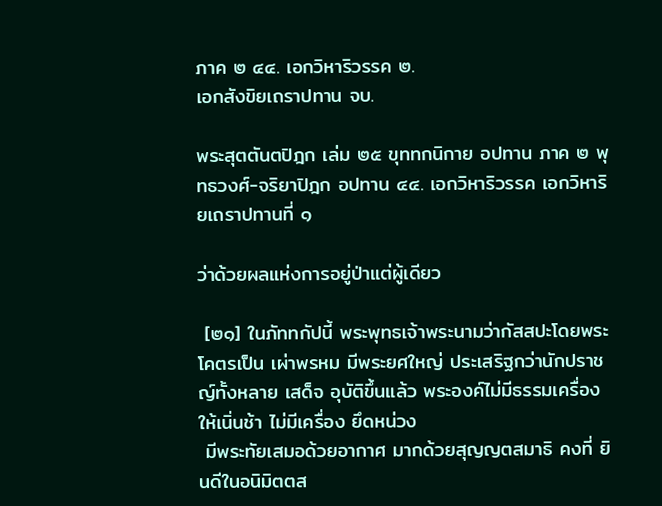ภาค ๒ ๔๔. เอกวิหาริวรรค ๒.
เอกสังขิยเถราปทาน จบ.

พระสุตตันตปิฎก เล่ม ๒๕ ขุททกนิกาย อปทาน ภาค ๒ พุทธวงศ์-จริยาปิฎก อปทาน ๔๔. เอกวิหาริวรรค เอกวิหาริยเถราปทานที่ ๑

ว่าด้วยผลแห่งการอยู่ป่าแต่ผู้เดียว

 [๒๑] ในภัททกัปนี้ พระพุทธเจ้าพระนามว่ากัสสปะโดยพระโคตรเป็น เผ่าพรหม มีพระยศใหญ่ ประเสริฐกว่านักปราชญ์ทั้งหลาย เสด็จ อุบัติขึ้นแล้ว พระองค์ไม่มีธรรมเครื่องให้เนิ่นช้า ไม่มีเครื่อง ยึดหน่วง
 มีพระทัยเสมอด้วยอากาศ มากด้วยสุญญตสมาธิ คงที่ ยินดีในอนิมิตตส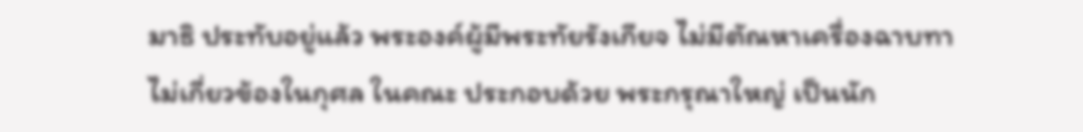มาธิ ประทับอยู่แล้ว พระองค์ผู้มีพระทัยรังเกียจ ไม่มีตัณหาเครื่องฉาบทา ไม่เกี่ยวข้องในกุศล ในคณะ ประกอบด้วย พระกรุณาใหญ่ เป็นนัก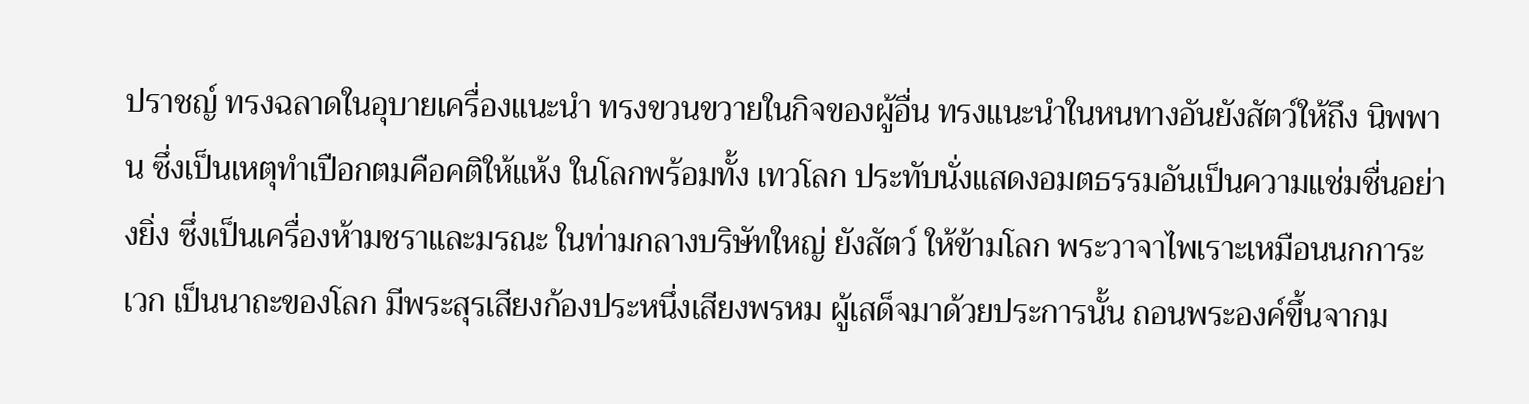ปราชญ์ ทรงฉลาดในอุบายเครื่องแนะนำ ทรงขวนขวายในกิจของผู้อื่น ทรงแนะนำในหนทางอันยังสัตว์ให้ถึง นิพพาน ซึ่งเป็นเหตุทำเปือกตมคือคติให้แห้ง ในโลกพร้อมทั้ง เทวโลก ประทับนั่งแสดงอมตธรรมอันเป็นความแช่มชื่นอย่างยิ่ง ซึ่งเป็นเครื่องห้ามชราและมรณะ ในท่ามกลางบริษัทใหญ่ ยังสัตว์ ให้ข้ามโลก พระวาจาไพเราะเหมือนนกการะเวก เป็นนาถะของโลก มีพระสุรเสียงก้องประหนึ่งเสียงพรหม ผู้เสด็จมาด้วยประการนั้น ถอนพระองค์ขึ้นจากม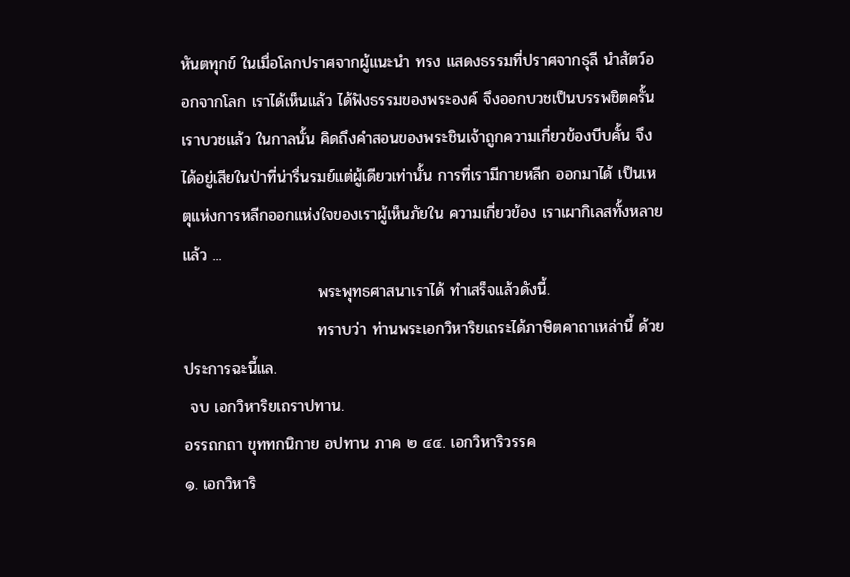หันตทุกข์ ในเมื่อโลกปราศจากผู้แนะนำ ทรง แสดงธรรมที่ปราศจากธุลี นำสัตว์ออกจากโลก เราได้เห็นแล้ว ได้ฟังธรรมของพระองค์ จึงออกบวชเป็นบรรพชิตครั้นเราบวชแล้ว ในกาลนั้น คิดถึงคำสอนของพระชินเจ้าถูกความเกี่ยวข้องบีบคั้น จึงได้อยู่เสียในป่าที่น่ารื่นรมย์แต่ผู้เดียวเท่านั้น การที่เรามีกายหลีก ออกมาได้ เป็นเหตุแห่งการหลีกออกแห่งใจของเราผู้เห็นภัยใน ความเกี่ยวข้อง เราเผากิเลสทั้งหลายแล้ว ...
                        พระพุทธศาสนาเราได้ ทำเสร็จแล้วดังนี้.
                        ทราบว่า ท่านพระเอกวิหาริยเถระได้ภาษิตคาถาเหล่านี้ ด้วยประการฉะนี้แล.
 จบ เอกวิหาริยเถราปทาน.
อรรถกถา ขุททกนิกาย อปทาน ภาค ๒ ๔๔. เอกวิหาริวรรค
๑. เอกวิหาริ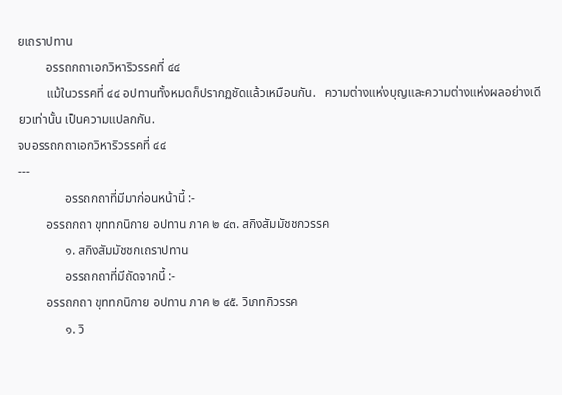ยเถราปทาน
         อรรถกถาเอกวิหาริวรรคที่ ๔๔
         แม้ในวรรคที่ ๔๔ อปทานทั้งหมดก็ปรากฏชัดแล้วเหมือนกัน.   ความต่างแห่งบุญและความต่างแห่งผลอย่างเดียวเท่านั้น เป็นความแปลกกัน.
จบอรรถกถาเอกวิหาริวรรคที่ ๔๔
---
               อรรถกถาที่มีมาก่อนหน้านี้ :-
         อรรถกถา ขุททกนิกาย อปทาน ภาค ๒ ๔๓. สกิงสัมมัชชกวรรค
               ๑. สกิงสัมมัชชกเถราปทาน
               อรรถกถาที่มีถัดจากนี้ :-
         อรรถกถา ขุททกนิกาย อปทาน ภาค ๒ ๔๕. วิเภทกิวรรค
               ๑. วิ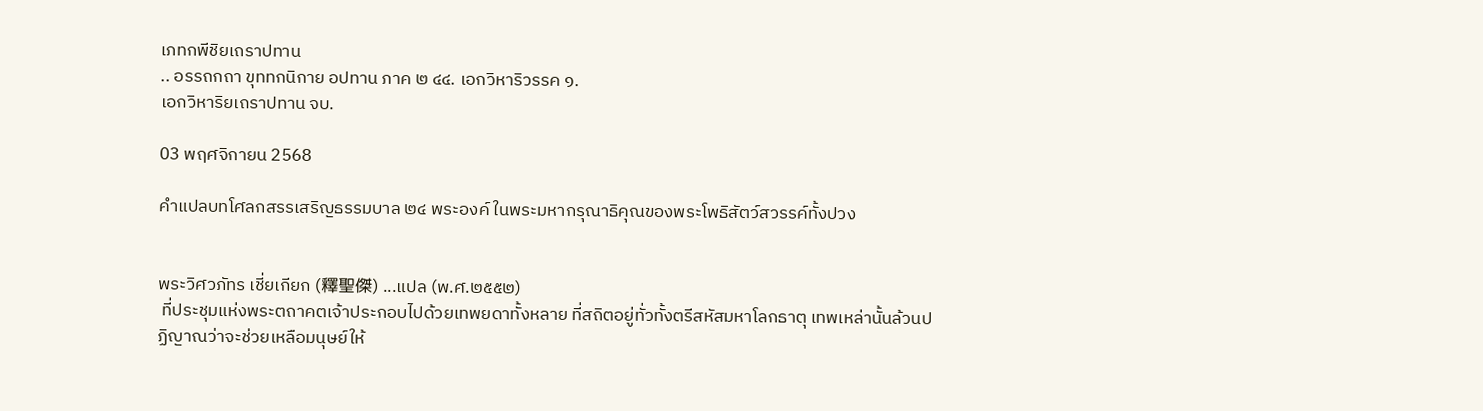เภทกพีชิยเถราปทาน
.. อรรถกถา ขุททกนิกาย อปทาน ภาค ๒ ๔๔. เอกวิหาริวรรค ๑.
เอกวิหาริยเถราปทาน จบ.

03 พฤศจิกายน 2568

คำแปลบทโศลกสรรเสริญธรรมบาล ๒๔ พระองค์ ในพระมหากรุณาธิคุณของพระโพธิสัตว์สวรรค์ทั้งปวง


พระวิศวภัทร เชี่ยเกียก (釋聖傑) ...แปล (พ.ศ.๒๕๕๒)
 ที่ประชุมแห่งพระตถาคตเจ้าประกอบไปด้วยเทพยดาทั้งหลาย ที่สถิตอยู่ทั่วทั้งตรีสหัสมหาโลกธาตุ เทพเหล่านั้นล้วนปฏิญาณว่าจะช่วยเหลือมนุษย์ให้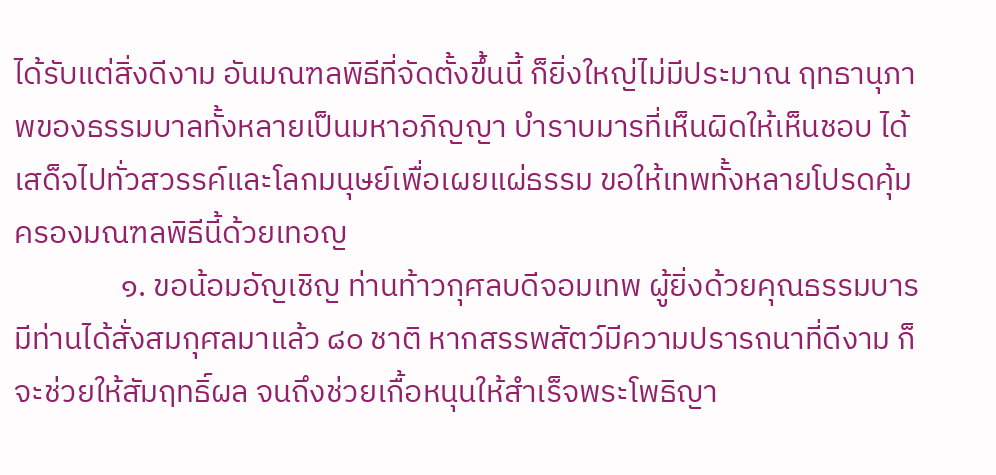ได้รับแต่สิ่งดีงาม อันมณฑลพิธีที่จัดตั้งขึ้นนี้ ก็ยิ่งใหญ่ไม่มีประมาณ ฤทธานุภาพของธรรมบาลทั้งหลายเป็นมหาอภิญญา บำราบมารที่เห็นผิดให้เห็นชอบ ได้เสด็จไปทั่วสวรรค์และโลกมนุษย์เพื่อเผยแผ่ธรรม ขอให้เทพทั้งหลายโปรดคุ้มครองมณฑลพิธีนี้ด้วยเทอญ
               ๑. ขอน้อมอัญเชิญ ท่านท้าวกุศลบดีจอมเทพ ผู้ยิ่งด้วยคุณธรรมบารมีท่านได้สั่งสมกุศลมาแล้ว ๘๐ ชาติ หากสรรพสัตว์มีความปรารถนาที่ดีงาม ก็จะช่วยให้สัมฤทธิ์ผล จนถึงช่วยเกื้อหนุนให้สำเร็จพระโพธิญา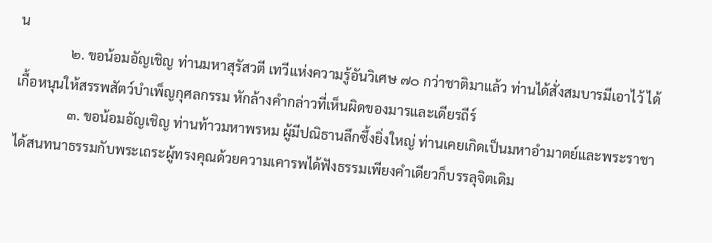น
               ๒. ขอน้อมอัญเชิญ ท่านมหาสุรัสวตี เทวีแห่งความรู้อันวิเศษ ๗๐ กว่าชาติมาแล้ว ท่านได้สั่งสมบารมีเอาไว้ ได้เกื้อหนุนให้สรรพสัตว์บำเพ็ญกุศลกรรม หักล้างคำกล่าวที่เห็นผิดของมารและเดียรถีร์
               ๓. ขอน้อมอัญเชิญ ท่านท้าวมหาพรหม ผู้มีปณิธานลึกซึ้งยิ่งใหญ่ ท่านเคยเกิดเป็นมหาอำมาตย์และพระราชาได้สนทนาธรรมกับพระเถระผู้ทรงคุณด้วยความเคารพได้ฟังธรรมเพียงคำเดียวก็บรรลุจิตเดิม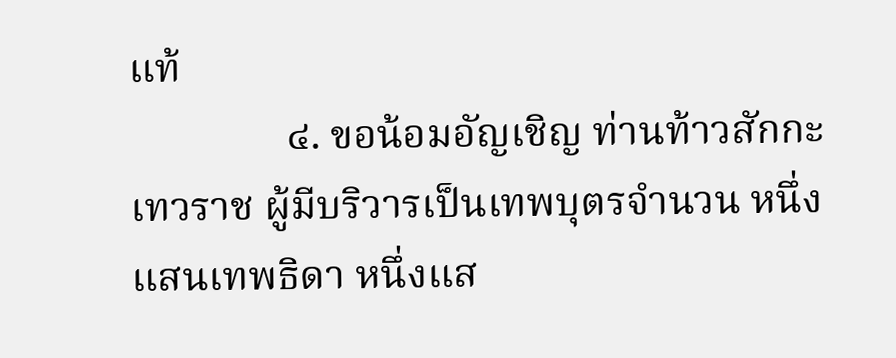แท้
               ๔. ขอน้อมอัญเชิญ ท่านท้าวสักกะเทวราช ผู้มีบริวารเป็นเทพบุตรจำนวน หนึ่งแสนเทพธิดา หนึ่งแส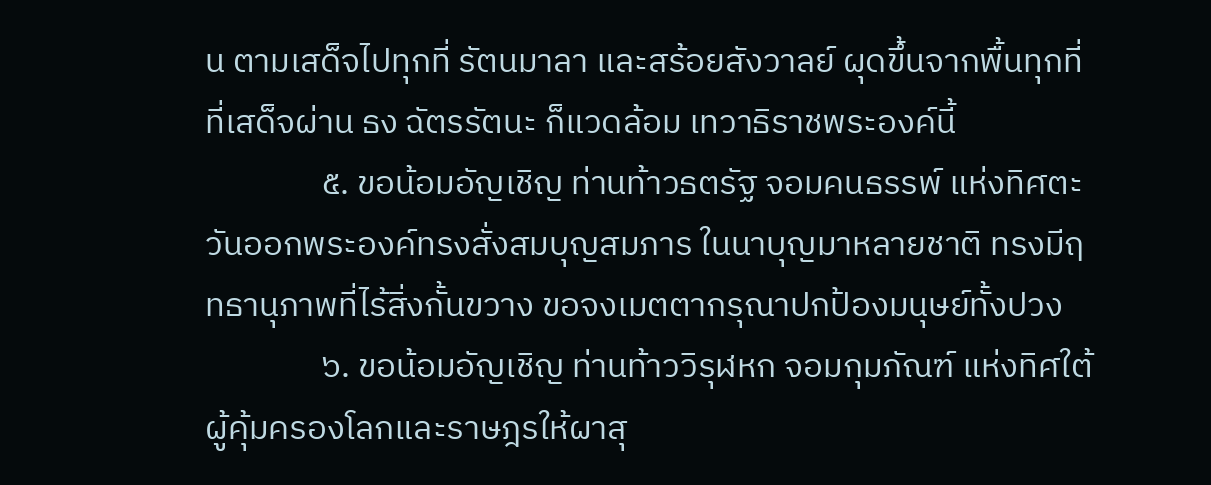น ตามเสด็จไปทุกที่ รัตนมาลา และสร้อยสังวาลย์ ผุดขึ้นจากพื้นทุกที่ ที่เสด็จผ่าน ธง ฉัตรรัตนะ ก็แวดล้อม เทวาธิราชพระองค์นี้
               ๕. ขอน้อมอัญเชิญ ท่านท้าวธตรัฐ จอมคนธรรพ์ แห่งทิศตะวันออกพระองค์ทรงสั่งสมบุญสมภาร ในนาบุญมาหลายชาติ ทรงมีฤทธานุภาพที่ไร้สิ่งกั้นขวาง ขอจงเมตตากรุณาปกป้องมนุษย์ทั้งปวง
               ๖. ขอน้อมอัญเชิญ ท่านท้าววิรุฬหก จอมกุมภัณฑ์ แห่งทิศใต้ผู้คุ้มครองโลกและราษฎรให้ผาสุ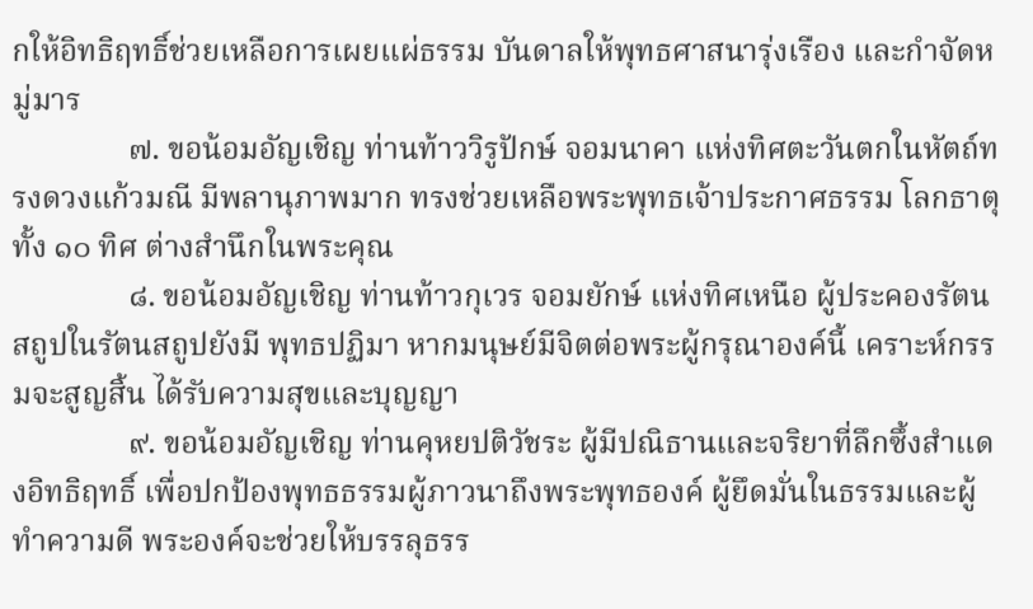กให้อิทธิฤทธิ์ช่วยเหลือการเผยแผ่ธรรม บันดาลให้พุทธศาสนารุ่งเรือง และกำจัดหมู่มาร
               ๗. ขอน้อมอัญเชิญ ท่านท้าววิรูปักษ์ จอมนาคา แห่งทิศตะวันตกในหัตถ์ทรงดวงแก้วมณี มีพลานุภาพมาก ทรงช่วยเหลือพระพุทธเจ้าประกาศธรรม โลกธาตุทั้ง ๑๐ ทิศ ต่างสำนึกในพระคุณ
               ๘. ขอน้อมอัญเชิญ ท่านท้าวกุเวร จอมยักษ์ แห่งทิศเหนือ ผู้ประคองรัตนสถูปในรัตนสถูปยังมี พุทธปฏิมา หากมนุษย์มีจิตต่อพระผู้กรุณาองค์นี้ เคราะห์กรรมจะสูญสิ้น ได้รับความสุขและบุญญา
               ๙. ขอน้อมอัญเชิญ ท่านคุหยปติวัชระ ผู้มีปณิธานและจริยาที่ลึกซึ้งสำแดงอิทธิฤทธิ์ เพื่อปกป้องพุทธธรรมผู้ภาวนาถึงพระพุทธองค์ ผู้ยึดมั่นในธรรมและผู้ทำความดี พระองค์จะช่วยให้บรรลุธรร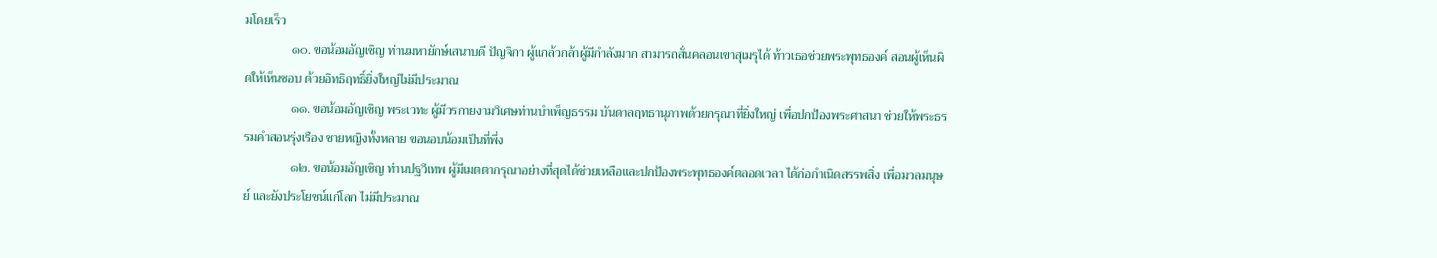มโดยเร็ว
               ๑๐. ขอน้อมอัญเชิญ ท่านมหายักษ์เสนาบดี ปัญจิกา ผู้แกล้วกล้าผู้มีกำลังมาก สามารถสั่นคลอนเขาสุเมรุได้ ท้าวเธอช่วยพระพุทธองค์ สอนผู้เห็นผิดให้เห็นชอบ ด้วยอิทธิฤทธิ์ยิ่งใหญ่ไม่มีประมาณ
               ๑๑. ขอน้อมอัญเชิญ พระเวทะ ผู้มีวรกายงามวิเศษท่านบำเพ็ญธรรม บันดาลฤทธานุภาพด้วยกรุณาที่ยิ่งใหญ่ เพื่อปกป้องพระศาสนา ช่วยให้พระธรรมคำสอนรุ่งเรือง ชายหญิงทั้งหลาย ขอนอบน้อมเป็นที่พึ่ง
               ๑๒. ขอน้อมอัญเชิญ ท่านปฐวีเทพ ผู้มีเมตตากรุณาอย่างที่สุดได้ช่วยเหลือและปกป้องพระพุทธองค์ตลอดเวลา ได้ก่อกำเนิดสรรพสิ่ง เพื่อมวลมนุษย์ และยังประโยชน์แก่โลก ไม่มีประมาณ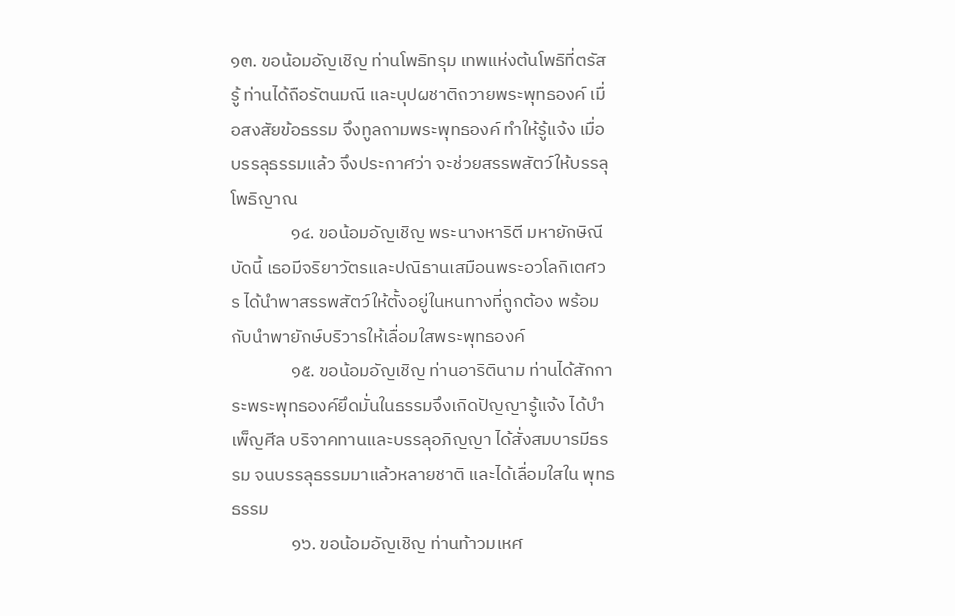๑๓. ขอน้อมอัญเชิญ ท่านโพธิทรุม เทพแห่งต้นโพธิที่ตรัสรู้ ท่านได้ถือรัตนมณี และบุปผชาติถวายพระพุทธองค์ เมื่อสงสัยข้อธรรม จึงทูลถามพระพุทธองค์ ทำให้รู้แจ้ง เมื่อบรรลุธรรมแล้ว จึงประกาศว่า จะช่วยสรรพสัตว์ให้บรรลุโพธิญาณ
               ๑๔. ขอน้อมอัญเชิญ พระนางหาริตี มหายักษิณี บัดนี้ เธอมีจริยาวัตรและปณิธานเสมือนพระอวโลกิเตศวร ได้นำพาสรรพสัตว์ให้ตั้งอยู่ในหนทางที่ถูกต้อง พร้อมกับนำพายักษ์บริวารให้เลื่อมใสพระพุทธองค์
               ๑๕. ขอน้อมอัญเชิญ ท่านอาริตินาม ท่านได้สักการะพระพุทธองค์ยึดมั่นในธรรมจึงเกิดปัญญารู้แจ้ง ได้บำเพ็ญศีล บริจาคทานและบรรลุอภิญญา ได้สั่งสมบารมีธรรม จนบรรลุธรรมมาแล้วหลายชาติ และได้เลื่อมใสใน พุทธธรรม
               ๑๖. ขอน้อมอัญเชิญ ท่านท้าวมเหศ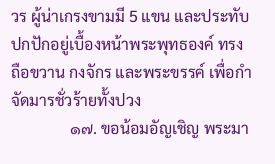วร ผู้น่าเกรงขามมี 5 แขน และประทับปกปักอยู่เบื้องหน้าพระพุทธองค์ ทรงถือขวาน กงจักร และพระขรรค์ เพื่อกำจัดมารชั่วร้ายทั้งปวง
               ๑๗. ขอน้อมอัญเชิญ พระมา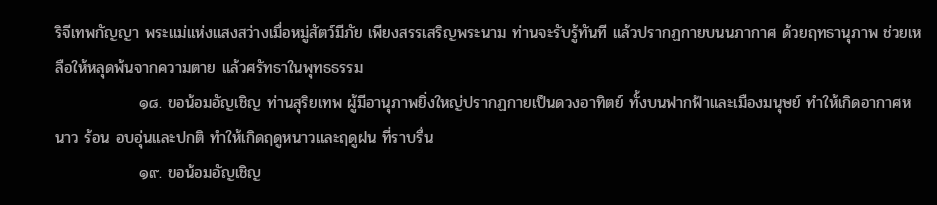ริจีเทพกัญญา พระแม่แห่งแสงสว่างเมื่อหมู่สัตว์มีภัย เพียงสรรเสริญพระนาม ท่านจะรับรู้ทันที แล้วปรากฏกายบนนภากาศ ด้วยฤทธานุภาพ ช่วยเหลือให้หลุดพ้นจากความตาย แล้วศรัทธาในพุทธธรรม
               ๑๘. ขอน้อมอัญเชิญ ท่านสุริยเทพ ผู้มีอานุภาพยิ่งใหญ่ปรากฏกายเป็นดวงอาทิตย์ ทั้งบนฟากฟ้าและเมืองมนุษย์ ทำให้เกิดอากาศหนาว ร้อน อบอุ่นและปกติ ทำให้เกิดฤดูหนาวและฤดูฝน ที่ราบรื่น
               ๑๙. ขอน้อมอัญเชิญ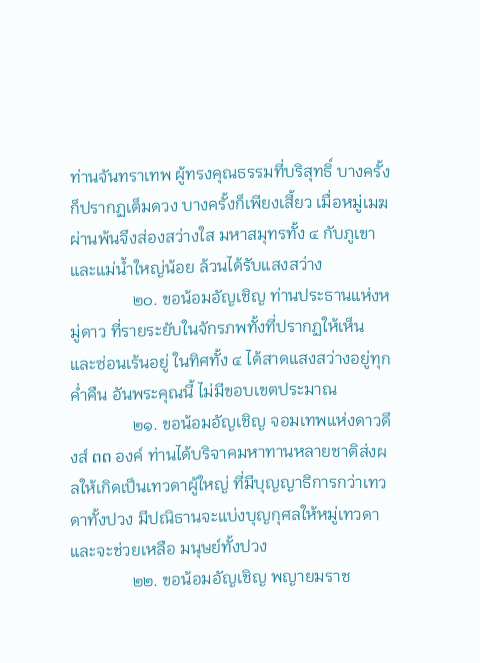ท่านจันทราเทพ ผู้ทรงคุณธรรมที่บริสุทธิ์ บางครั้งก็ปรากฏเต็มดวง บางครั้งก็เพียงเสี้ยว เมื่อหมู่เมฆผ่านพ้นจึงส่องสว่างใส มหาสมุทรทั้ง ๔ กับภูเขา และแม่น้ำใหญ่น้อย ล้วนได้รับแสงสว่าง
               ๒๐. ขอน้อมอัญเชิญ ท่านประธานแห่งหมู่ดาว ที่รายระยับในจักรภพทั้งที่ปรากฏให้เห็น และซ่อนเร้นอยู่ ในทิศทั้ง ๔ ได้สาดแสงสว่างอยู่ทุกค่ำคืน อันพระคุณนี้ ไม่มีขอบเขตประมาณ
               ๒๑. ขอน้อมอัญเชิญ จอมเทพแห่งดาวดึงส์ ຕຕ องค์ ท่านได้บริจาคมหาทานหลายชาติส่งผลให้เกิดเป็นเทวดาผู้ใหญ่ ที่มีบุญญาธิการกว่าเทวดาทั้งปวง มีปณิธานจะแบ่งบุญกุศลให้หมู่เทวดาและจะช่วยเหลือ มนุษย์ทั้งปวง
               ๒๒. ขอน้อมอัญเชิญ พญายมราช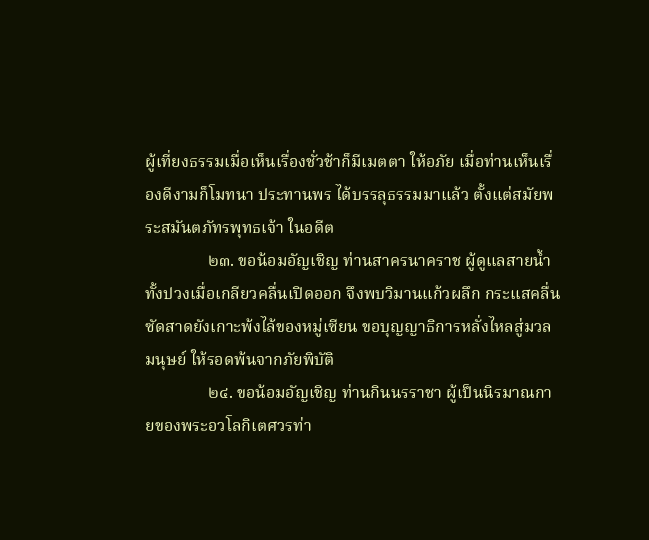ผู้เที่ยงธรรมเมื่อเห็นเรื่องชั่วช้าก็มีเมตตา ให้อภัย เมื่อท่านเห็นเรื่องดีงามก็โมทนา ประทานพร ได้บรรลุธรรมมาแล้ว ตั้งแต่สมัยพระสมันตภัทรพุทธเจ้า ในอดีต
               ๒๓. ขอน้อมอัญเชิญ ท่านสาครนาคราช ผู้ดูแลสายน้ำทั้งปวงเมื่อเกลียวคลื่นเปิดออก จึงพบวิมานแก้วผลึก กระแสคลื่นซัดสาดยังเกาะพ้งไล้ของหมู่เซียน ขอบุญญาธิการหลั่งไหลสู่มวลมนุษย์ ให้รอดพ้นจากภัยพิบัติ
               ๒๔. ขอน้อมอัญเชิญ ท่านกินนรราชา ผู้เป็นนิรมาณกายของพระอวโลกิเตศวรท่า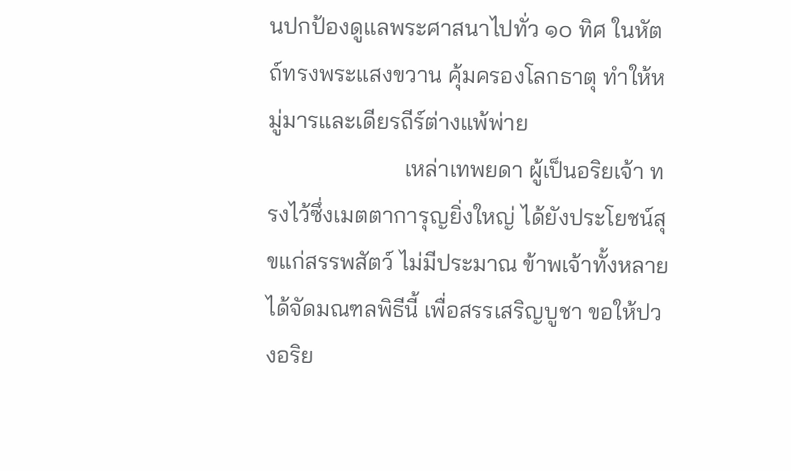นปกป้องดูแลพระศาสนาไปทั่ว ๑๐ ทิศ ในหัตถ์ทรงพระแสงขวาน คุ้มครองโลกธาตุ ทำให้หมู่มารและเดียรถีร์ต่างแพ้พ่าย
                        เหล่าเทพยดา ผู้เป็นอริยเจ้า ทรงไว้ซึ่งเมตตาการุญยิ่งใหญ่ ได้ยังประโยชน์สุขแก่สรรพสัตว์ ไม่มีประมาณ ข้าพเจ้าทั้งหลายได้จัดมณฑลพิธีนี้ เพื่อสรรเสริญบูชา ขอให้ปวงอริย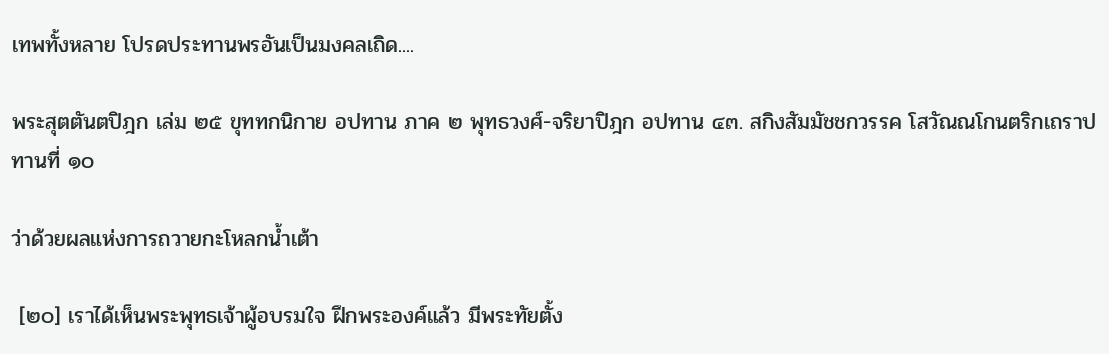เทพทั้งหลาย โปรดประทานพรอันเป็นมงคลเถิด....

พระสุตตันตปิฎก เล่ม ๒๕ ขุททกนิกาย อปทาน ภาค ๒ พุทธวงศ์-จริยาปิฎก อปทาน ๔๓. สกิงสัมมัชชกวรรค โสวัณณโกนตริกเถราปทานที่ ๑๐

ว่าด้วยผลแห่งการถวายกะโหลกน้ำเต้า

 [๒๐] เราได้เห็นพระพุทธเจ้าผู้อบรมใจ ฝึกพระองค์แล้ว มีพระทัยตั้ง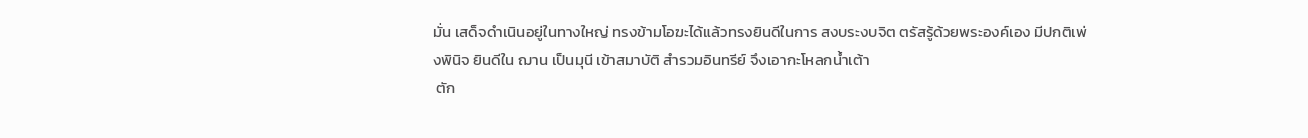มั่น เสด็จดำเนินอยู่ในทางใหญ่ ทรงข้ามโอฆะได้แล้วทรงยินดีในการ สงบระงบจิต ตรัสรู้ด้วยพระองค์เอง มีปกติเพ่งพินิจ ยินดีใน ฌาน เป็นมุนี เข้าสมาบัติ สำรวมอินทรีย์ จึงเอากะโหลกน้ำเต้า
 ตัก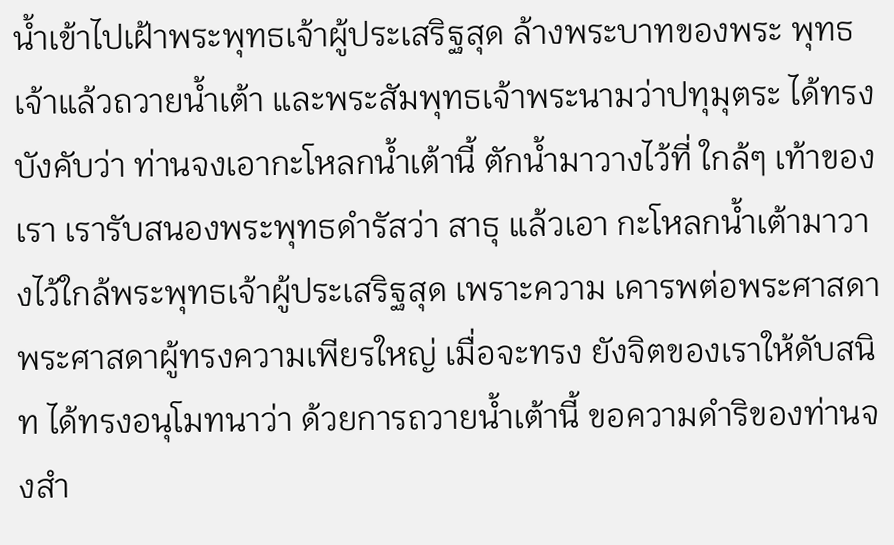น้ำเข้าไปเฝ้าพระพุทธเจ้าผู้ประเสริฐสุด ล้างพระบาทของพระ พุทธเจ้าแล้วถวายน้ำเต้า และพระสัมพุทธเจ้าพระนามว่าปทุมุตระ ได้ทรงบังคับว่า ท่านจงเอากะโหลกน้ำเต้านี้ ตักน้ำมาวางไว้ที่ ใกล้ๆ เท้าของเรา เรารับสนองพระพุทธดำรัสว่า สาธุ แล้วเอา กะโหลกน้ำเต้ามาวางไว้ใกล้พระพุทธเจ้าผู้ประเสริฐสุด เพราะความ เคารพต่อพระศาสดา พระศาสดาผู้ทรงความเพียรใหญ่ เมื่อจะทรง ยังจิตของเราให้ดับสนิท ได้ทรงอนุโมทนาว่า ด้วยการถวายน้ำเต้านี้ ขอความดำริของท่านจงสำ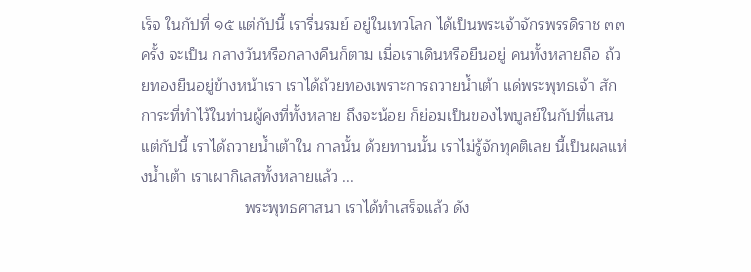เร็จ ในกัปที่ ๑๕ แต่กัปนี้ เรารื่นรมย์ อยู่ในเทวโลก ได้เป็นพระเจ้าจักรพรรดิราช ๓๓ ครั้ง จะเป็น กลางวันหรือกลางคืนก็ตาม เมื่อเราเดินหรือยืนอยู่ คนทั้งหลายถือ ถ้วยทองยืนอยู่ข้างหน้าเรา เราได้ถ้วยทองเพราะการถวายน้ำเต้า แด่พระพุทธเจ้า สักการะที่ทำไว้ในท่านผู้คงที่ทั้งหลาย ถึงจะน้อย ก็ย่อมเป็นของไพบูลย์ในกัปที่แสนแต่กัปนี้ เราได้ถวายน้ำเต้าใน กาลนั้น ด้วยทานนั้น เราไม่รู้จักทุคติเลย นี้เป็นผลแห่งน้ำเต้า เราเผากิเลสทั้งหลายแล้ว ...
                        พระพุทธศาสนา เราได้ทำเสร็จแล้ว ดัง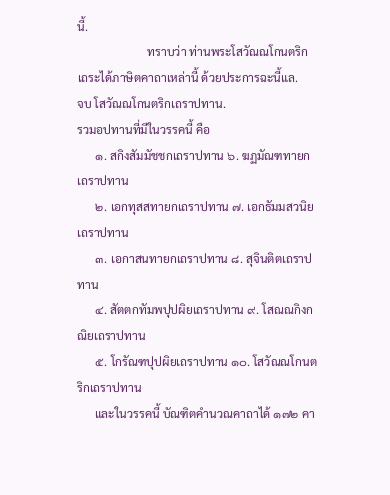นี้.
                        ทราบว่า ท่านพระโสวัณณโกนตริกเถระได้ภาษิตคาถาเหล่านี้ ด้วยประการฉะนี้แล.
จบ โสวัณณโกนตริกเถราปทาน.
รวมอปทานที่มีในวรรคนี้ คือ
      ๑. สกิงสัมมัชชกเถราปทาน ๖. ฆฏมัณฑทายกเถราปทาน
      ๒. เอกทุสสทายกเถราปทาน ๗. เอกธัมมสวนิยเถราปทาน
      ๓. เอกาสนทายกเถราปทาน ๘. สุจินติตเถราปทาน
      ๔. สัตตกทัมพปุปผิยเถราปทาน ๙. โสณณกิงกณิยเถราปทาน
      ๕. โกรัณฑปุปผิยเถราปทาน ๑๐. โสวัณณโกนตริกเถราปทาน
      และในวรรคนี้ บัณฑิตคำนวณคาถาได้ ๑๗๒ คา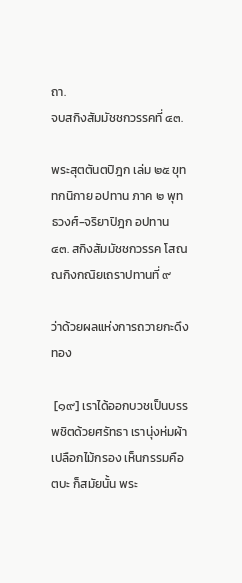ถา.
จบสกิงสัมมัชชกวรรคที่ ๔๓.

พระสุตตันตปิฎก เล่ม ๒๕ ขุททกนิกาย อปทาน ภาค ๒ พุทธวงศ์-จริยาปิฎก อปทาน ๔๓. สกิงสัมมัชชกวรรค โสณณกิงกณิยเถราปทานที่ ๙

ว่าด้วยผลแห่งการถวายกะดึงทอง

 [๑๙] เราได้ออกบวชเป็นบรรพชิตด้วยศรัทธา เรานุ่งห่มผ้าเปลือกไม้กรอง เห็นกรรมคือตบะ ก็สมัยนั้น พระ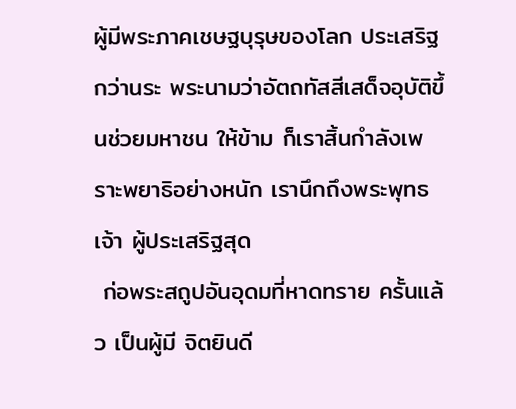ผู้มีพระภาคเชษฐบุรุษของโลก ประเสริฐกว่านระ พระนามว่าอัตถทัสสีเสด็จอุบัติขึ้นช่วยมหาชน ให้ข้าม ก็เราสิ้นกำลังเพราะพยาธิอย่างหนัก เรานึกถึงพระพุทธเจ้า ผู้ประเสริฐสุด
 ก่อพระสถูปอันอุดมที่หาดทราย ครั้นแล้ว เป็นผู้มี จิตยินดี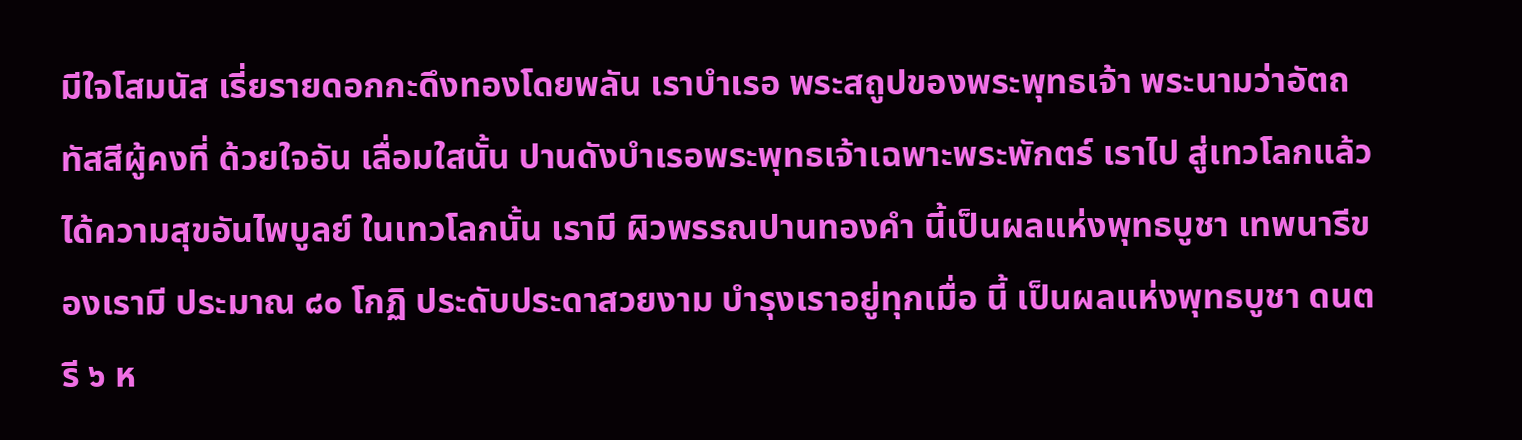มีใจโสมนัส เรี่ยรายดอกกะดึงทองโดยพลัน เราบำเรอ พระสถูปของพระพุทธเจ้า พระนามว่าอัตถทัสสีผู้คงที่ ด้วยใจอัน เลื่อมใสนั้น ปานดังบำเรอพระพุทธเจ้าเฉพาะพระพักตร์ เราไป สู่เทวโลกแล้ว ได้ความสุขอันไพบูลย์ ในเทวโลกนั้น เรามี ผิวพรรณปานทองคำ นี้เป็นผลแห่งพุทธบูชา เทพนารีของเรามี ประมาณ ๘๐ โกฏิ ประดับประดาสวยงาม บำรุงเราอยู่ทุกเมื่อ นี้ เป็นผลแห่งพุทธบูชา ดนตรี ๖ ห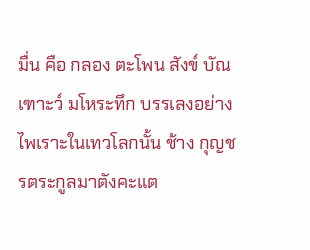มื่น คือ กลอง ตะโพน สังข์ บัณเฑาะว์ มโหระทึก บรรเลงอย่างไพเราะในเทวโลกนั้น ช้าง กุญชรตระกูลมาตังคะแต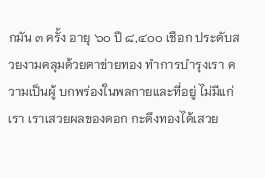กมัน ๓ ครั้ง อายุ ๖๐ ปี ๘,๔๐๐ เชือก ประดับสวยงามคลุมด้วยตาข่ายทอง ทำการบำรุงเรา ความเป็นผู้ บกพร่องในพลกายและที่อยู่ ไม่มีแก่เรา เราเสวยผลของดอก กะดึงทองได้เสวย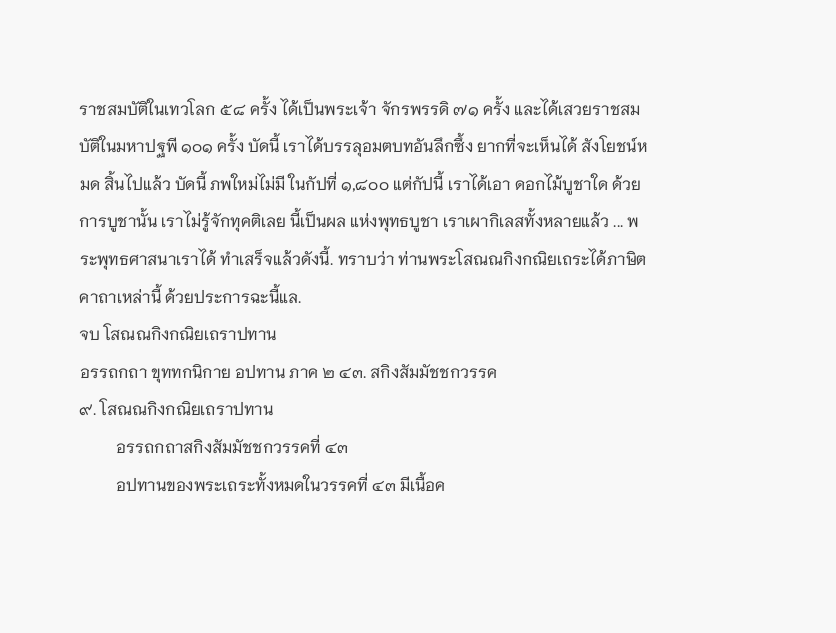ราชสมบัติในเทวโลก ๕๘ ครั้ง ได้เป็นพระเจ้า จักรพรรดิ ๗๑ ครั้ง และได้เสวยราชสมบัติในมหาปฐพี ๑๐๑ ครั้ง บัดนี้ เราได้บรรลุอมตบทอันลึกซึ้ง ยากที่จะเห็นได้ สังโยชน์หมด สิ้นไปแล้ว บัดนี้ ภพใหม่ไม่มี ในกัปที่ ๑,๘๐๐ แต่กัปนี้ เราได้เอา ดอกไม้บูชาใด ด้วยการบูชานั้น เราไม่รู้จักทุคติเลย นี้เป็นผล แห่งพุทธบูชา เราเผากิเลสทั้งหลายแล้ว ... พระพุทธศาสนาเราได้ ทำเสร็จแล้วดังนี้. ทราบว่า ท่านพระโสณณกิงกณิยเถระได้ภาษิตคาถาเหล่านี้ ด้วยประการฉะนี้แล.
จบ โสณณกิงกณิยเถราปทาน
อรรถกถา ขุททกนิกาย อปทาน ภาค ๒ ๔๓. สกิงสัมมัชชกวรรค
๙. โสณณกิงกณิยเถราปทาน
         อรรถกถาสกิงสัมมัชชกวรรคที่ ๔๓
         อปทานของพระเถระทั้งหมดในวรรคที่ ๔๓ มีเนื้อค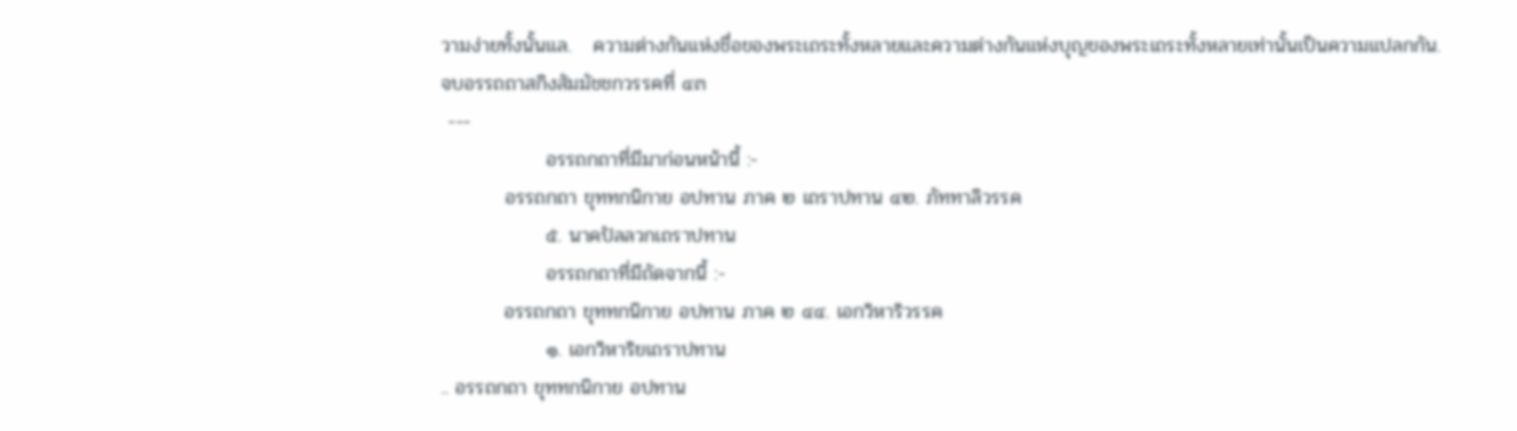วามง่ายทั้งนั้นแล.   ความต่างกันแห่งชื่อของพระเถระทั้งหลายและความต่างกันแห่งบุญของพระเถระทั้งหลายเท่านั้นเป็นความแปลกกัน.
จบอรรถถาสกิงสัมมัชชกวรรคที่ ๔๓
 ---
               อรรถกถาที่มีมาก่อนหน้านี้ :-
         อรรถกถา ขุททกนิกาย อปทาน ภาค ๒ เถราปทาน ๔๒. ภัททาลิวรรค
               ๕. นาคปัลลวกเถราปทาน
               อรรถกถาที่มีถัดจากนี้ :-
         อรรถกถา ขุททกนิกาย อปทาน ภาค ๒ ๔๔. เอกวิหาริวรรค
               ๑. เอกวิหาริยเถราปทาน
.. อรรถกถา ขุททกนิกาย อปทาน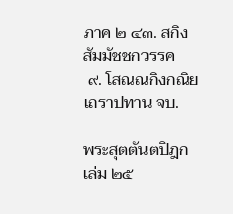ภาค ๒ ๔๓. สกิงสัมมัชชกวรรค
 ๙. โสณณกิงกณิยเถราปทาน จบ.

พระสุตตันตปิฎก เล่ม ๒๕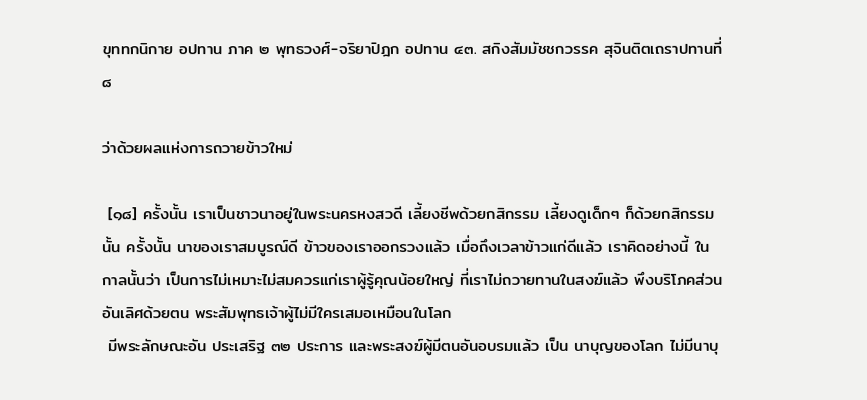ขุททกนิกาย อปทาน ภาค ๒ พุทธวงศ์-จริยาปิฎก อปทาน ๔๓. สกิงสัมมัชชกวรรค สุจินติตเถราปทานที่ ๘

ว่าด้วยผลแห่งการถวายข้าวใหม่

 [๑๘] ครั้งนั้น เราเป็นชาวนาอยู่ในพระนครหงสวดี เลี้ยงชีพด้วยกสิกรรม เลี้ยงดูเด็กๆ ก็ด้วยกสิกรรมนั้น ครั้งนั้น นาของเราสมบูรณ์ดี ข้าวของเราออกรวงแล้ว เมื่อถึงเวลาข้าวแก่ดีแล้ว เราคิดอย่างนี้ ในกาลนั้นว่า เป็นการไม่เหมาะไม่สมควรแก่เราผู้รู้คุณน้อยใหญ่ ที่เราไม่ถวายทานในสงฆ์แล้ว พึงบริโภคส่วนอันเลิศด้วยตน พระสัมพุทธเจ้าผู้ไม่มีใครเสมอเหมือนในโลก
 มีพระลักษณะอัน ประเสริฐ ๓๒ ประการ และพระสงฆ์ผู้มีตนอันอบรมแล้ว เป็น นาบุญของโลก ไม่มีนาบุ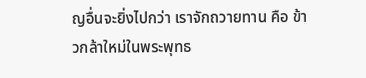ญอื่นจะยิ่งไปกว่า เราจักถวายทาน คือ ข้าวกล้าใหม่ในพระพุทธ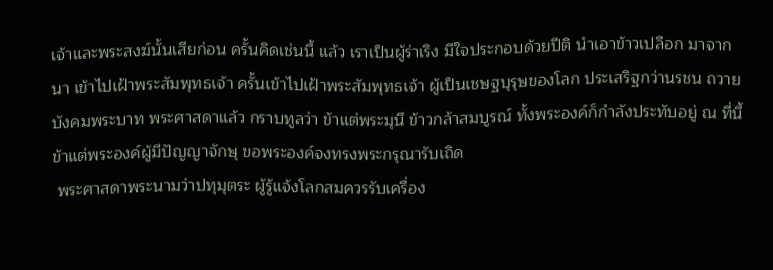เจ้าและพระสงฆ์นั้นเสียก่อน ครั้นคิดเช่นนี้ แล้ว เราเป็นผู้ร่าเริง มีใจประกอบด้วยปีติ นำเอาข้าวเปลือก มาจากนา เข้าไปเฝ้าพระสัมพุทธเจ้า ครั้นเข้าไปเฝ้าพระสัมพุทธเจ้า ผู้เป็นเชษฐบุรุษของโลก ประเสริฐกว่านรชน ถวายบังคมพระบาท พระศาสดาแล้ว กราบทูลว่า ข้าแต่พระมุนี ข้าวกล้าสมบูรณ์ ทั้งพระองค์ก็กำลังประทับอยู่ ณ ที่นี้ ข้าแต่พระองค์ผู้มีปัญญาจักษุ ขอพระองค์จงทรงพระกรุณารับเถิด
 พระศาสดาพระนามว่าปทุมุตระ ผู้รู้แจ้งโลกสมควรรับเครื่อง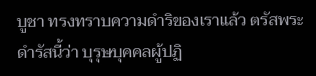บูชา ทรงทราบความดำริของเราแล้ว ตรัสพระดำรัสนี้ว่า บุรุษบุคคลผู้ปฏิ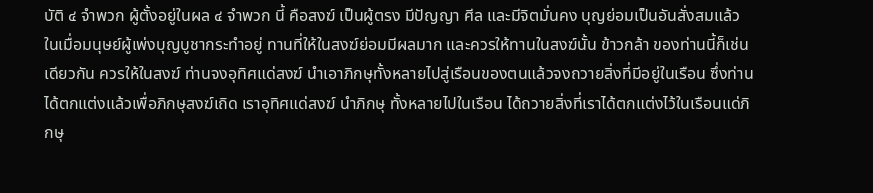บัติ ๔ จำพวก ผู้ตั้งอยู่ในผล ๔ จำพวก นี้ คือสงฆ์ เป็นผู้ตรง มีปัญญา ศีล และมีจิตมั่นคง บุญย่อมเป็นอันสั่งสมแล้ว ในเมื่อมนุษย์ผู้เพ่งบุญบูชากระทำอยู่ ทานที่ให้ในสงฆ์ย่อมมีผลมาก และควรให้ทานในสงฆ์นั้น ข้าวกล้า ของท่านนี้ก็เช่นเดียวกัน ควรให้ในสงฆ์ ท่านจงอุทิศแด่สงฆ์ นำเอาภิกษุทั้งหลายไปสู่เรือนของตนแล้วจงถวายสิ่งที่มีอยู่ในเรือน ซึ่งท่านได้ตกแต่งแล้วเพื่อภิกษุสงฆ์เถิด เราอุทิศแด่สงฆ์ นำภิกษุ ทั้งหลายไปในเรือน ได้ถวายสิ่งที่เราได้ตกแต่งไว้ในเรือนแด่ภิกษุ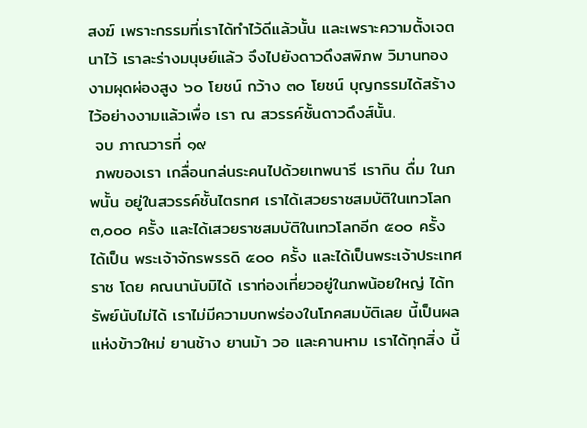สงฆ์ เพราะกรรมที่เราได้ทำไว้ดีแล้วนั้น และเพราะความตั้งเจตนาไว้ เราละร่างมนุษย์แล้ว จึงไปยังดาวดึงสพิภพ วิมานทองงามผุดผ่องสูง ๖๐ โยชน์ กว้าง ๓๐ โยชน์ บุญกรรมได้สร้างไว้อย่างงามแล้วเพื่อ เรา ณ สวรรค์ชั้นดาวดึงส์นั้น.
 จบ ภาณวารที่ ๑๙
 ภพของเรา เกลื่อนกล่นระคนไปด้วยเทพนารี เรากิน ดื่ม ในภพนั้น อยู่ในสวรรค์ชั้นไตรทศ เราได้เสวยราชสมบัติในเทวโลก ๓,๐๐๐ ครั้ง และได้เสวยราชสมบัติในเทวโลกอีก ๕๐๐ ครั้ง ได้เป็น พระเจ้าจักรพรรดิ ๕๐๐ ครั้ง และได้เป็นพระเจ้าประเทศราช โดย คณนานับมิได้ เราท่องเที่ยวอยู่ในภพน้อยใหญ่ ได้ทรัพย์นับไม่ได้ เราไม่มีความบกพร่องในโภคสมบัติเลย นี้เป็นผลแห่งข้าวใหม่ ยานช้าง ยานม้า วอ และคานหาม เราได้ทุกสิ่ง นี้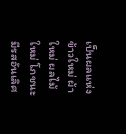เป็นผลแห่ง ข้าวใหม่ ผ้าใหม่ ผลไม้ใหม่ โภชนะมีรสอันเลิศ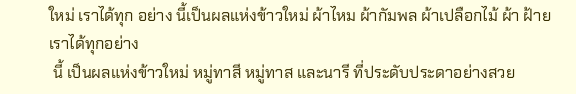ใหม่ เราได้ทุก อย่าง นี้เป็นผลแห่งข้าวใหม่ ผ้าไหม ผ้ากัมพล ผ้าเปลือกไม้ ผ้า ฝ้าย เราได้ทุกอย่าง
 นี้ เป็นผลแห่งข้าวใหม่ หมู่ทาสี หมู่ทาส และนารี ที่ประดับประดาอย่างสวย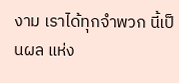งาม เราได้ทุกจำพวก นี้เป็นผล แห่ง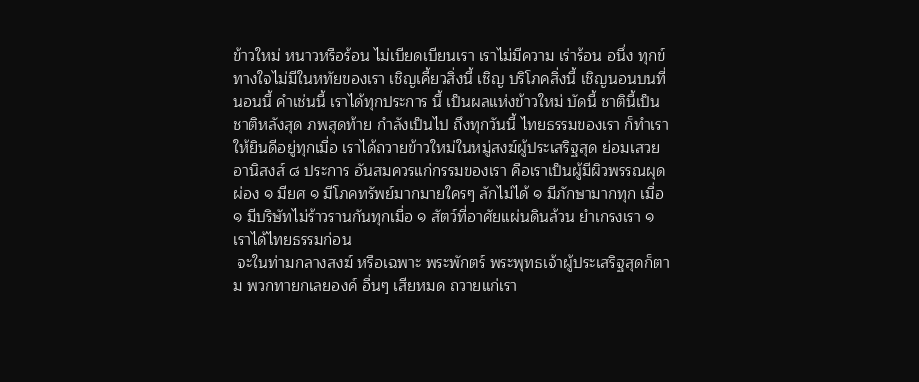ข้าวใหม่ หนาวหรือร้อน ไม่เบียดเบียนเรา เราไม่มีความ เร่าร้อน อนึ่ง ทุกข์ทางใจไม่มีในหทัยของเรา เชิญเคี้ยวสิ่งนี้ เชิญ บริโภคสิ่งนี้ เชิญนอนบนที่นอนนี้ คำเช่นนี้ เราได้ทุกประการ นี้ เป็นผลแห่งข้าวใหม่ บัดนี้ ชาตินี้เป็นชาติหลังสุด ภพสุดท้าย กำลังเป็นไป ถึงทุกวันนี้ ไทยธรรมของเรา ก็ทำเราให้ยินดีอยู่ทุกเมื่อ เราได้ถวายข้าวใหม่ในหมู่สงฆ์ผู้ประเสริฐสุด ย่อมเสวยอานิสงส์ ๘ ประการ อันสมควรแก่กรรมของเรา คือเราเป็นผู้มีผิวพรรณผุดผ่อง ๑ มียศ ๑ มีโภคทรัพย์มากมายใครๆ ลักไม่ได้ ๑ มีภักษามากทุก เมื่อ ๑ มีบริษัทไม่ร้าวรานกันทุกเมื่อ ๑ สัตว์ที่อาศัยแผ่นดินล้วน ยำเกรงเรา ๑ เราได้ไทยธรรมก่อน
 จะในท่ามกลางสงฆ์ หรือเฉพาะ พระพักตร์ พระพุทธเจ้าผู้ประเสริฐสุดก็ตาม พวกทายกเลยองค์ อื่นๆ เสียหมด ถวายแก่เรา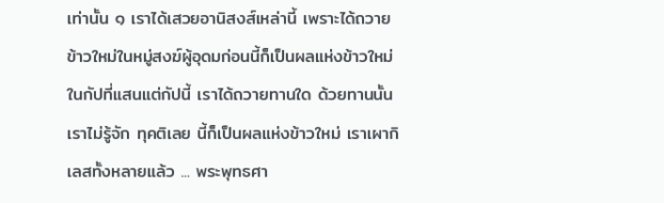เท่านั้น ๑ เราได้เสวยอานิสงส์เหล่านี้ เพราะได้ถวายข้าวใหม่ในหมู่สงฆ์ผู้อุดมก่อนนี้ก็เป็นผลแห่งข้าวใหม่ ในกัปที่แสนแต่กัปนี้ เราได้ถวายทานใด ด้วยทานนั้น เราไม่รู้จัก ทุคติเลย นี้ก็เป็นผลแห่งข้าวใหม่ เราเผากิเลสทั้งหลายแล้ว ... พระพุทธศา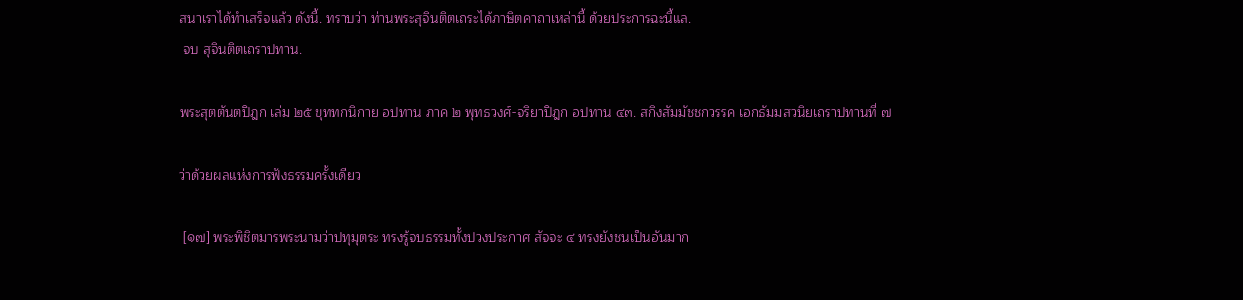สนาเราได้ทำเสร็จแล้ว ดังนี้. ทราบว่า ท่านพระสุจินติตเถระได้ภาษิตคาถาเหล่านี้ ด้วยประการฉะนี้แล.
 จบ สุจินติตเถราปทาน.

พระสุตตันตปิฎก เล่ม ๒๕ ขุททกนิกาย อปทาน ภาค ๒ พุทธวงศ์-จริยาปิฎก อปทาน ๔๓. สกิงสัมมัชชกวรรค เอกธัมมสวนิยเถราปทานที่ ๗

ว่าด้วยผลแห่งการฟังธรรมครั้งเดียว

 [๑๗] พระพิชิตมารพระนามว่าปทุมุตระ ทรงรู้จบธรรมทั้งปวงประกาศ สัจจะ ๔ ทรงยังชนเป็นอันมาก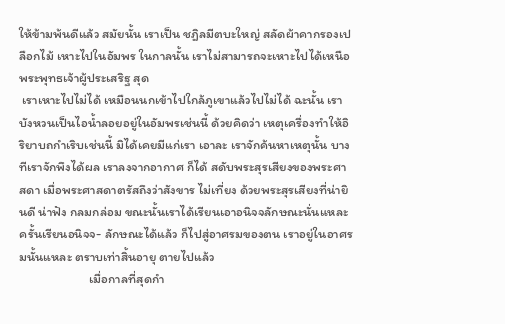ให้ข้ามพ้นดีแล้ว สมัยนั้น เราเป็น ชฎิลมีตบะใหญ่ สลัดผ้าคากรองเปลือกไม้ เหาะไปในอัมพร ในกาลนั้น เราไม่สามารถจะเหาะไปได้เหนือพระพุทธเจ้าผู้ประเสริฐ สุด
 เราเหาะไปไม่ได้ เหมือนนกเข้าไปใกล้ภูเขาแล้วไปไม่ได้ ฉะนั้น เราบังหวนเป็นไอน้ำลอยอยู่ในอัมพรเช่นนี้ ด้วยคิดว่า เหตุเครื่องทำให้อิริยาบถกำเริบเช่นนี้ มิได้เคยมีแก่เรา เอาละ เราจักค้นหาเหตุนั้น บางทีเราจักพึงได้ผล เราลงจากอากาศ ก็ได้ สดับพระสุรเสียงของพระศาสดา เมื่อพระศาสดาตรัสถึงว่าสังขาร ไม่เที่ยง ด้วยพระสุรเสียงที่น่ายินดี น่าฟัง กลมกล่อม ขณะนั้นเราได้เรียนเอาอนิจจลักษณะนั่นแหละ ครั้นเรียนอนิจจ- ลักษณะได้แล้ว ก็ไปสู่อาศรมของตน เราอยู่ในอาศรมนั้นแหละ ตราบเท่าสิ้นอายุ ตายไปแล้ว
                        เมื่อกาลที่สุดกำ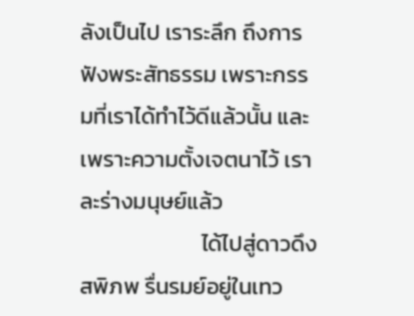ลังเป็นไป เราระลึก ถึงการฟังพระสัทธรรม เพราะกรรมที่เราได้ทำไว้ดีแล้วนั้น และ เพราะความตั้งเจตนาไว้ เราละร่างมนุษย์แล้ว
                        ได้ไปสู่ดาวดึงสพิภพ รื่นรมย์อยู่ในเทว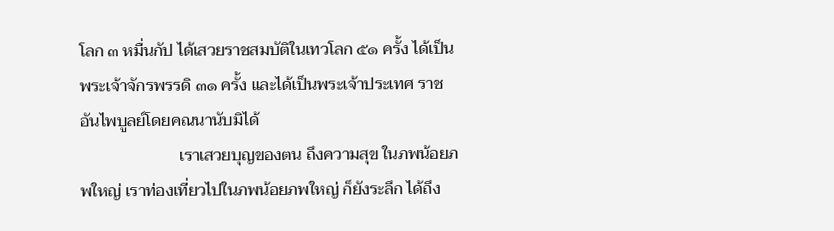โลก ๓ หมื่นกัป ได้เสวยราชสมบัติในเทวโลก ๕๑ ครั้ง ได้เป็นพระเจ้าจักรพรรดิ ๓๑ ครั้ง และได้เป็นพระเจ้าประเทศ ราชอันไพบูลย์โดยคณนานับมิได้
                        เราเสวยบุญของตน ถึงความสุข ในภพน้อยภพใหญ่ เราท่องเที่ยวไปในภพน้อยภพใหญ่ ก็ยังระลึก ได้ถึง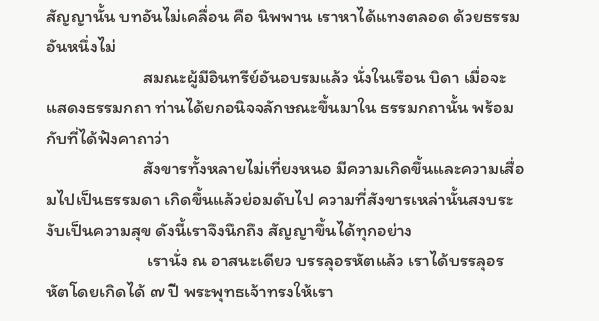สัญญานั้น บทอันไม่เคลื่อน คือ นิพพาน เราหาได้แทงตลอด ด้วยธรรมอันหนึ่งไม่
                        สมณะผู้มีอินทรีย์อันอบรมแล้ว นั่งในเรือน บิดา เมื่อจะแสดงธรรมกถา ท่านได้ยกอนิจจลักษณะขึ้นมาใน ธรรมกถานั้น พร้อมกับที่ได้ฟังคาถาว่า
                        สังขารทั้งหลายไม่เที่ยงหนอ มีความเกิดขึ้นและความเสื่อมไปเป็นธรรมดา เกิดขึ้นแล้วย่อมดับไป ความที่สังขารเหล่านั้นสงบระงับเป็นความสุข ดังนี้เราจึงนึกถึง สัญญาขึ้นได้ทุกอย่าง
                         เรานั่ง ณ อาสนะเดียว บรรลุอรหัตแล้ว เราได้บรรลุอรหัตโดยเกิดได้ ๗ ปี พระพุทธเจ้าทรงให้เรา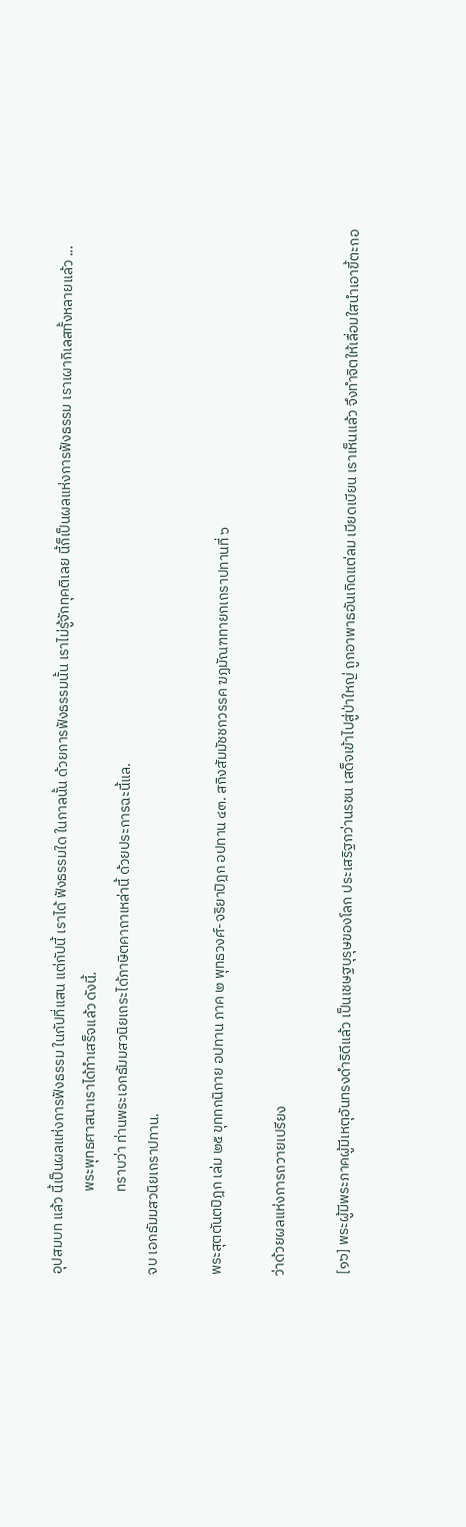อุปสมบท แล้ว นี้เป็นผลแห่งการฟังธรรม ในกัปที่แสน แต่กัปนี้ เราได้ ฟังธรรมใด ในกาลนั้น ด้วยการฟังธรรมนั้น เราไม่รู้จักทุคติเลย นี้ก็เป็นผลแห่งการฟังธรรม เราเผากิเลสทั้งหลายแล้ว ...
                         พระพุทธศาสนาเราได้ทำเสร็จแล้ว ดังนี้.
                         ทราบว่า ท่านพระเอกธัมมสวนิยเถระได้ภาษิตคาถาเหล่านี้ ด้วยประการฉะนี้แล.
จบ เอกธัมมสวนิยเถราปทาน.

พระสุตตันตปิฎก เล่ม ๒๕ ขุททกนิกาย อปทาน ภาค ๒ พุทธวงศ์-จริยาปิฎก อปทาน ๔๓. สกิงสัมมัชชกวรรค ฆฏมัณฑทายกเถราปทานที่ ๖

ว่าด้วยผลแห่งการถวายเปรียง

 [๑๖] พระผู้มีพระภาคผู้มีเหตุอันทรงดำริดีแล้ว เป็นเชษฐบุรุษของโลก ประเสริฐกว่านรชน เสด็จเข้าไปสู่ป่าใหญ่ ถูกอาพาธอันเกิดแต่ลม เบียดเบียน เราเห็นแล้ว จึงทำจิตให้เลื่อมใสนำเอาขี้ตะกอ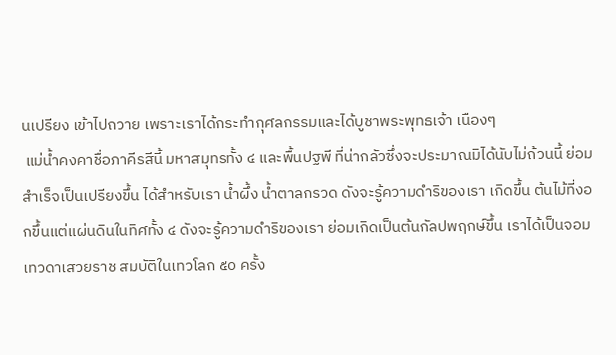นเปรียง เข้าไปถวาย เพราะเราได้กระทำกุศลกรรมและได้บูชาพระพุทธเจ้า เนืองๆ
 แม่น้ำคงคาชื่อภาคีรสีนี้ มหาสมุทรทั้ง ๔ และพื้นปฐพี ที่น่ากลัวซึ่งจะประมาณมิได้นับไม่ถ้วนนี้ ย่อมสำเร็จเป็นเปรียงขึ้น ได้สำหรับเรา น้ำผึ้ง น้ำตาลกรวด ดังจะรู้ความดำริของเรา เกิดขึ้น ต้นไม้ที่งอกขึ้นแต่แผ่นดินในทิศทั้ง ๔ ดังจะรู้ความดำริของเรา ย่อมเกิดเป็นต้นกัลปพฤกษ์ขึ้น เราได้เป็นจอมเทวดาเสวยราช สมบัติในเทวโลก ๕๐ ครั้ง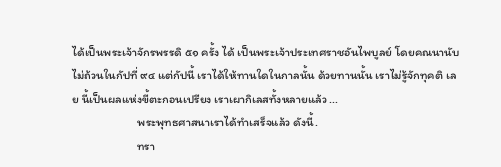ได้เป็นพระเจ้าจักรพรรดิ ๕๑ ครั้ง ได้ เป็นพระเจ้าประเทศราชอันไพบูลย์ โดยคณนานับไม่ถ้วนในกัปที่ ๙๔ แต่กัปนี้ เราได้ให้ทานใดในกาลนั้น ด้วยทานนั้น เราไม่รู้จักทุคติ เลย นี้เป็นผลแห่งขี้ตะกอนเปรียง เราเผากิเลสทั้งหลายแล้ว ...
                        พระพุทธศาสนาเราได้ทำเสร็จแล้ว ดังนี้.
                        ทรา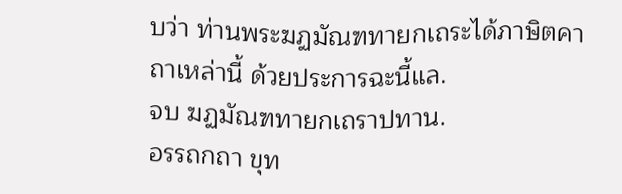บว่า ท่านพระฆฏมัณฑทายกเถระได้ภาษิตคาถาเหล่านี้ ด้วยประการฉะนี้แล.
จบ ฆฏมัณฑทายกเถราปทาน.
อรรถกถา ขุท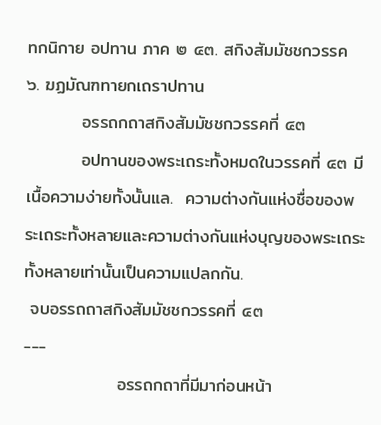ทกนิกาย อปทาน ภาค ๒ ๔๓. สกิงสัมมัชชกวรรค
๖. ฆฏมัณฑทายกเถราปทาน
         อรรถกถาสกิงสัมมัชชกวรรคที่ ๔๓
         อปทานของพระเถระทั้งหมดในวรรคที่ ๔๓ มีเนื้อความง่ายทั้งนั้นแล.  ความต่างกันแห่งชื่อของพระเถระทั้งหลายและความต่างกันแห่งบุญของพระเถระทั้งหลายเท่านั้นเป็นความแปลกกัน.
 จบอรรถถาสกิงสัมมัชชกวรรคที่ ๔๓
---
               อรรถกถาที่มีมาก่อนหน้า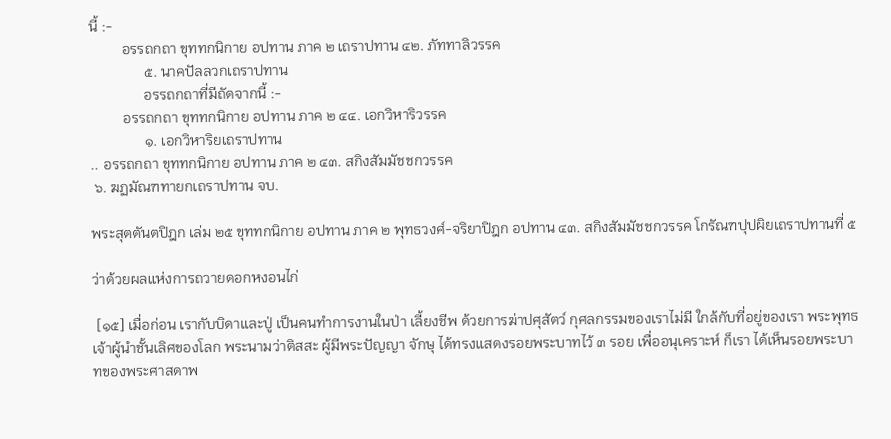นี้ :-
         อรรถกถา ขุททกนิกาย อปทาน ภาค ๒ เถราปทาน ๔๒. ภัททาลิวรรค
               ๕. นาคปัลลวกเถราปทาน
               อรรถกถาที่มีถัดจากนี้ :-
         อรรถกถา ขุททกนิกาย อปทาน ภาค ๒ ๔๔. เอกวิหาริวรรค
               ๑. เอกวิหาริยเถราปทาน
.. อรรถกถา ขุททกนิกาย อปทาน ภาค ๒ ๔๓. สกิงสัมมัชชกวรรค
 ๖. ฆฏมัณฑทายกเถราปทาน จบ.

พระสุตตันตปิฎก เล่ม ๒๕ ขุททกนิกาย อปทาน ภาค ๒ พุทธวงศ์-จริยาปิฎก อปทาน ๔๓. สกิงสัมมัชชกวรรค โกรัณฑปุปผิยเถราปทานที่ ๕

ว่าด้วยผลแห่งการถวายดอกหงอนไก่

 [๑๕] เมื่อก่อน เรากับบิดาและปู่ เป็นคนทำการงานในป่า เลี้ยงชีพ ด้วยการฆ่าปศุสัตว์ กุศลกรรมของเราไม่มี ใกล้กับที่อยู่ของเรา พระพุทธเจ้าผู้นำชั้นเลิศของโลก พระนามว่าติสสะ ผู้มีพระปัญญา จักษุ ได้ทรงแสดงรอยพระบาทไว้ ๓ รอย เพื่ออนุเคราะห์ ก็เรา ได้เห็นรอยพระบาทของพระศาสดาพ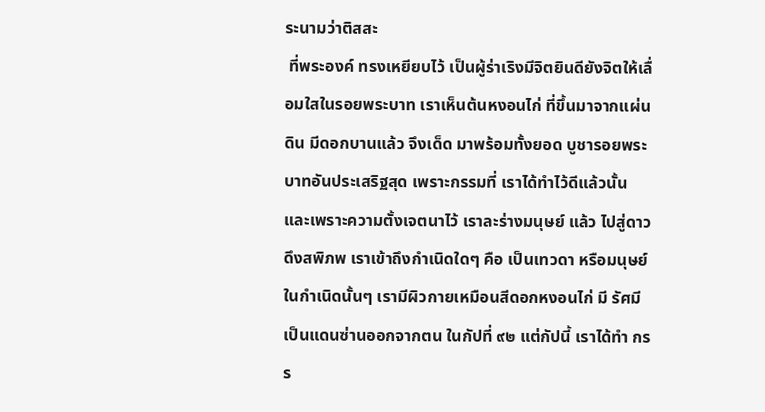ระนามว่าติสสะ
 ที่พระองค์ ทรงเหยียบไว้ เป็นผู้ร่าเริงมีจิตยินดียังจิตให้เลื่อมใสในรอยพระบาท เราเห็นต้นหงอนไก่ ที่ขึ้นมาจากแผ่นดิน มีดอกบานแล้ว จึงเด็ด มาพร้อมทั้งยอด บูชารอยพระบาทอันประเสริฐสุด เพราะกรรมที่ เราได้ทำไว้ดีแล้วนั้น และเพราะความตั้งเจตนาไว้ เราละร่างมนุษย์ แล้ว ไปสู่ดาวดึงสพิภพ เราเข้าถึงกำเนิดใดๆ คือ เป็นเทวดา หรือมนุษย์ ในกำเนิดนั้นๆ เรามีผิวกายเหมือนสีดอกหงอนไก่ มี รัศมีเป็นแดนซ่านออกจากตน ในกัปที่ ๙๒ แต่กัปนี้ เราได้ทำ กรร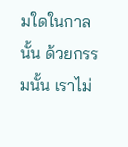มใดในกาลนั้น ด้วยกรรมนั้น เราไม่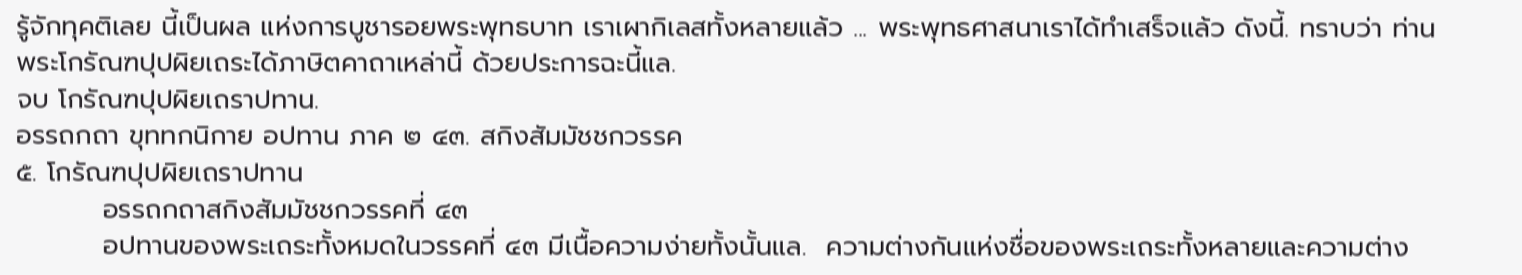รู้จักทุคติเลย นี้เป็นผล แห่งการบูชารอยพระพุทธบาท เราเผากิเลสทั้งหลายแล้ว ... พระพุทธศาสนาเราได้ทำเสร็จแล้ว ดังนี้. ทราบว่า ท่านพระโกรัณฑปุปผิยเถระได้ภาษิตคาถาเหล่านี้ ด้วยประการฉะนี้แล.
จบ โกรัณฑปุปผิยเถราปทาน.
อรรถกถา ขุททกนิกาย อปทาน ภาค ๒ ๔๓. สกิงสัมมัชชกวรรค
๕. โกรัณฑปุปผิยเถราปทาน
         อรรถกถาสกิงสัมมัชชกวรรคที่ ๔๓
         อปทานของพระเถระทั้งหมดในวรรคที่ ๔๓ มีเนื้อความง่ายทั้งนั้นแล.  ความต่างกันแห่งชื่อของพระเถระทั้งหลายและความต่าง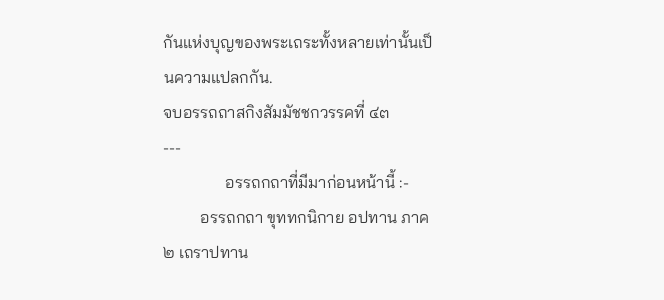กันแห่งบุญของพระเถระทั้งหลายเท่านั้นเป็นความแปลกกัน.
จบอรรถถาสกิงสัมมัชชกวรรคที่ ๔๓
---
               อรรถกถาที่มีมาก่อนหน้านี้ :-
         อรรถกถา ขุททกนิกาย อปทาน ภาค ๒ เถราปทาน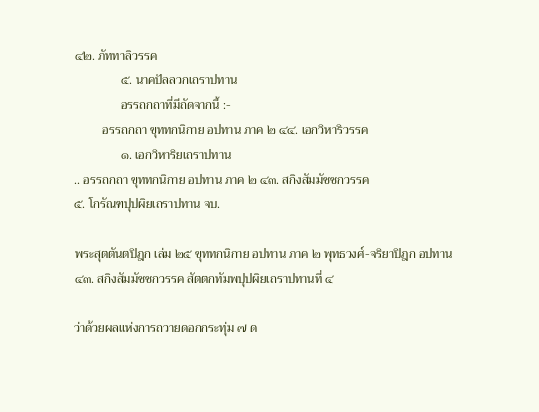๔๒. ภัททาลิวรรค
               ๕. นาคปัลลวกเถราปทาน
               อรรถกถาที่มีถัดจากนี้ :-
         อรรถกถา ขุททกนิกาย อปทาน ภาค ๒ ๔๔. เอกวิหาริวรรค
               ๑. เอกวิหาริยเถราปทาน
.. อรรถกถา ขุททกนิกาย อปทาน ภาค ๒ ๔๓. สกิงสัมมัชชกวรรค
๕. โกรัณฑปุปผิยเถราปทาน จบ.

พระสุตตันตปิฎก เล่ม ๒๕ ขุททกนิกาย อปทาน ภาค ๒ พุทธวงศ์-จริยาปิฎก อปทาน ๔๓. สกิงสัมมัชชกวรรค สัตตกทัมพปุปผิยเถราปทานที่ ๔

ว่าด้วยผลแห่งการถวายดอกกระทุ่ม ๗ ด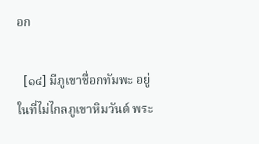อก

  [๑๔] มีภูเขาชื่อกทัมพะ อยู่ในที่ไม่ไกลภูเขาหิมวันต์ พระ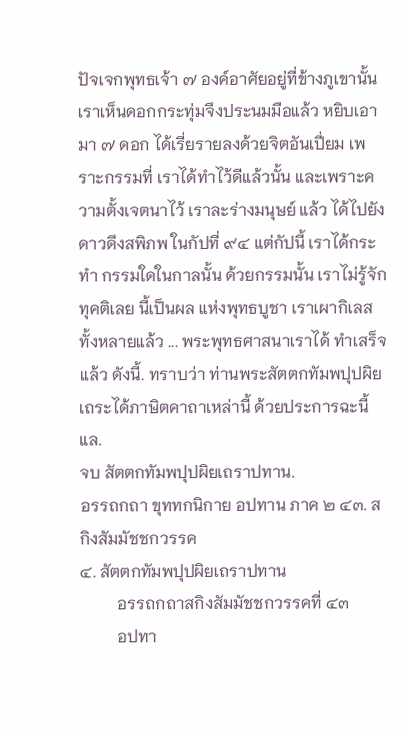ปัจเจกพุทธเจ้า ๗ องค์อาศัยอยู่ที่ข้างภูเขานั้น เราเห็นดอกกระทุ่มจึงประนมมือแล้ว หยิบเอามา ๗ ดอก ได้เรี่ยรายลงด้วยจิตอันเปี่ยม เพราะกรรมที่ เราได้ทำไว้ดีแล้วนั้น และเพราะความตั้งเจตนาไว้ เราละร่างมนุษย์ แล้ว ได้ไปยังดาวดึงสพิภพ ในกัปที่ ๙๔ แต่กัปนี้ เราได้กระทำ กรรมใดในกาลนั้น ด้วยกรรมนั้น เราไม่รู้จักทุคติเลย นี้เป็นผล แห่งพุทธบูชา เราเผากิเลสทั้งหลายแล้ว ... พระพุทธศาสนาเราได้ ทำเสร็จแล้ว ดังนี้. ทราบว่า ท่านพระสัตตกทัมพปุปผิยเถระได้ภาษิตคาถาเหล่านี้ ด้วยประการฉะนี้แล.
จบ สัตตกทัมพปุปผิยเถราปทาน.
อรรถกถา ขุททกนิกาย อปทาน ภาค ๒ ๔๓. สกิงสัมมัชชกวรรค
๔. สัตตกทัมพปุปผิยเถราปทาน
         อรรถกถาสกิงสัมมัชชกวรรคที่ ๔๓
         อปทา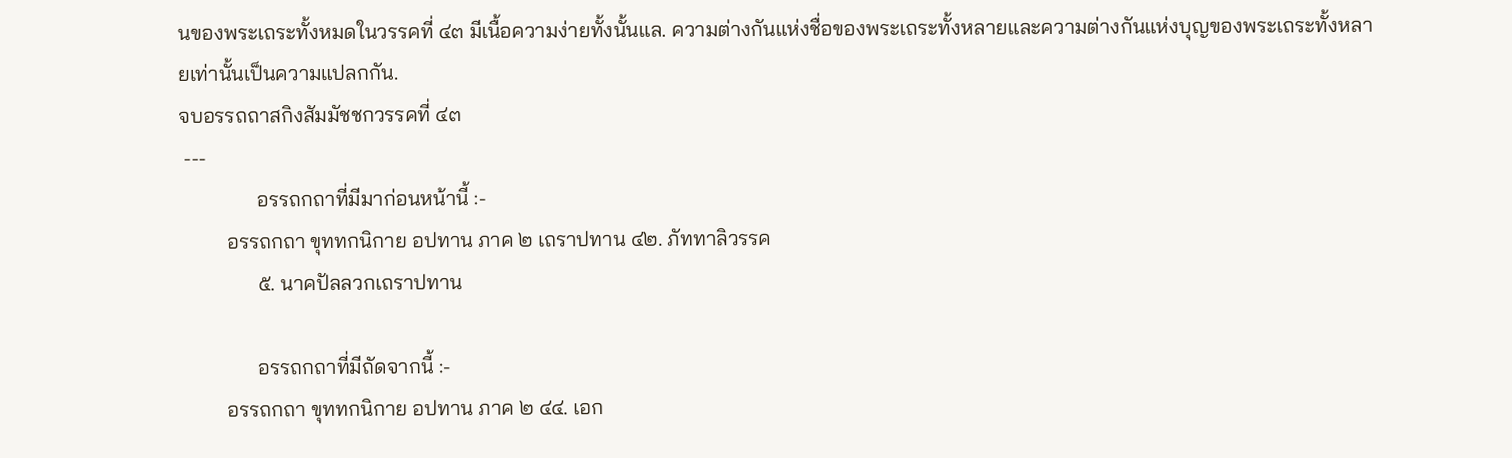นของพระเถระทั้งหมดในวรรคที่ ๔๓ มีเนื้อความง่ายทั้งนั้นแล. ความต่างกันแห่งชื่อของพระเถระทั้งหลายและความต่างกันแห่งบุญของพระเถระทั้งหลายเท่านั้นเป็นความแปลกกัน.
จบอรรถถาสกิงสัมมัชชกวรรคที่ ๔๓
 ---
               อรรถกถาที่มีมาก่อนหน้านี้ :-
         อรรถกถา ขุททกนิกาย อปทาน ภาค ๒ เถราปทาน ๔๒. ภัททาลิวรรค
               ๕. นาคปัลลวกเถราปทาน

               อรรถกถาที่มีถัดจากนี้ :-
         อรรถกถา ขุททกนิกาย อปทาน ภาค ๒ ๔๔. เอก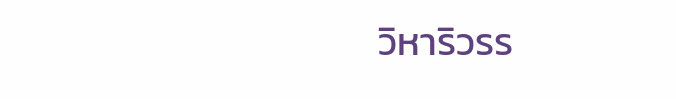วิหาริวรร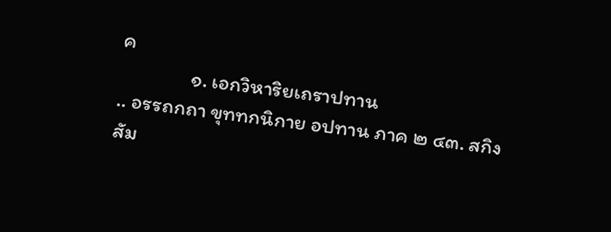ค
               ๑. เอกวิหาริยเถราปทาน
.. อรรถกถา ขุททกนิกาย อปทาน ภาค ๒ ๔๓. สกิงสัม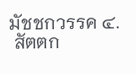มัชชกวรรค ๔.
 สัตตก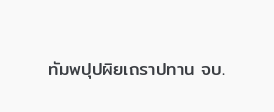ทัมพปุปผิยเถราปทาน จบ.